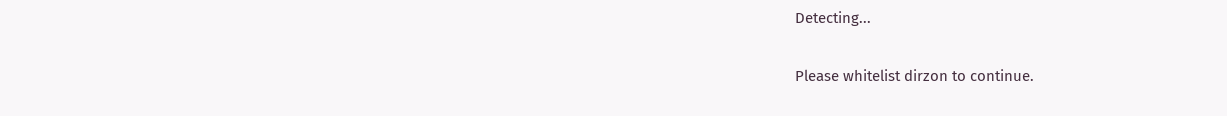Detecting...

Please whitelist dirzon to continue.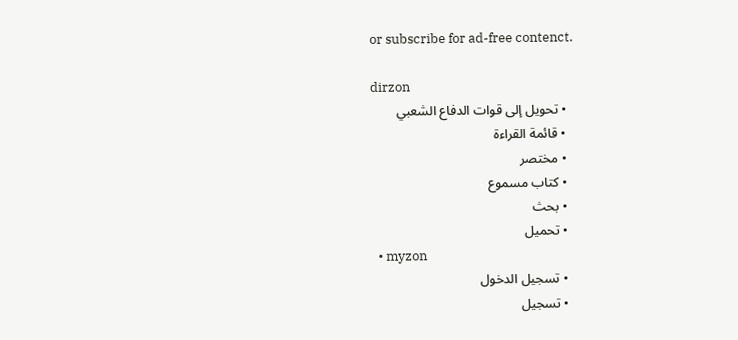or subscribe for ad-free contenct.

dirzon
  • تحويل إلى قوات الدفاع الشعبي
  • قائمة القراءة
  • مختصر
  • كتاب مسموع
  • بحث
  • تحميل
  • myzon
  • تسجيل الدخول
  • تسجيل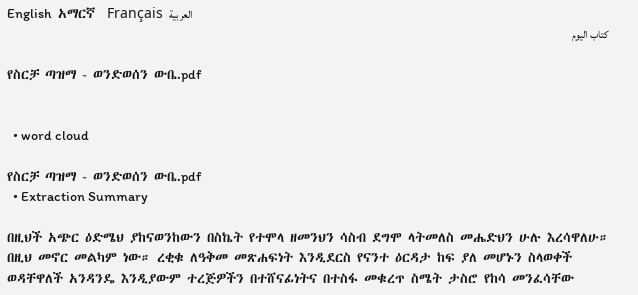English  አማርኛ  Français  العربية
كتاب اليوم

የስርቻ ጣዝማ - ወንድወሰን ውቤ.pdf


  • word cloud

የስርቻ ጣዝማ - ወንድወሰን ውቤ.pdf
  • Extraction Summary

በዚህች አጭር ዕድሜህ ያከናወንከውን በስኬት የተሞላ ዘመንህን ሳስብ ደግሞ ላትመለስ መሔድህን ሁሉ እረሳዋለሁ። በዚህ መኖር መልካም ነው። ረቂቁ ለዓቅመ መጽሐፍነት እንዲደርስ የናንተ ዕርዳታ ከፍ ያለ መሆኑን ስላወቀች ወዳቸዋለች አንዳንዴ እንዲያውም ተረጅዎችን በተሸናፊነትና በተስፋ መቁረጥ ስሜት ታስሮ የከሳ መንፈሳቸው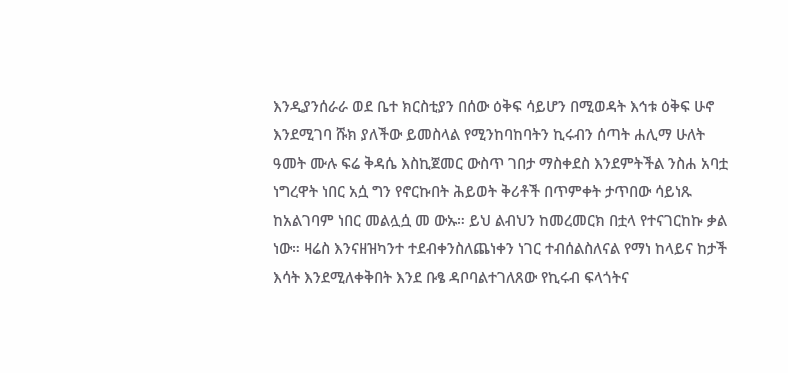እንዲያንሰራራ ወደ ቤተ ክርስቲያን በሰው ዕቅፍ ሳይሆን በሚወዳት እኅቱ ዕቅፍ ሁኖ እንደሚገባ ሹክ ያለችው ይመስላል የሚንከባከባትን ኪሩብን ሰጣት ሐሊማ ሁለት ዓመት ሙሉ ፍሬ ቅዳሴ እስኪጀመር ውስጥ ገበታ ማስቀደስ እንደምትችል ንስሐ አባቷ ነግረዋት ነበር አሷ ግን የኖርኩበት ሕይወት ቅሪቶች በጥምቀት ታጥበው ሳይነጹ ከአልገባም ነበር መልሏሷ መ ውኡ። ይህ ልብህን ከመረመርክ በቷላ የተናገርከኩ ቃል ነው። ዛሬስ እንናዘዝካንተ ተደብቀንስለጨነቀን ነገር ተብሰልስለናል የማነ ከላይና ከታች እሳት እንደሚለቀቅበት እንደ ቡፄ ዳቦባልተገለጸው የኪሩብ ፍላጎትና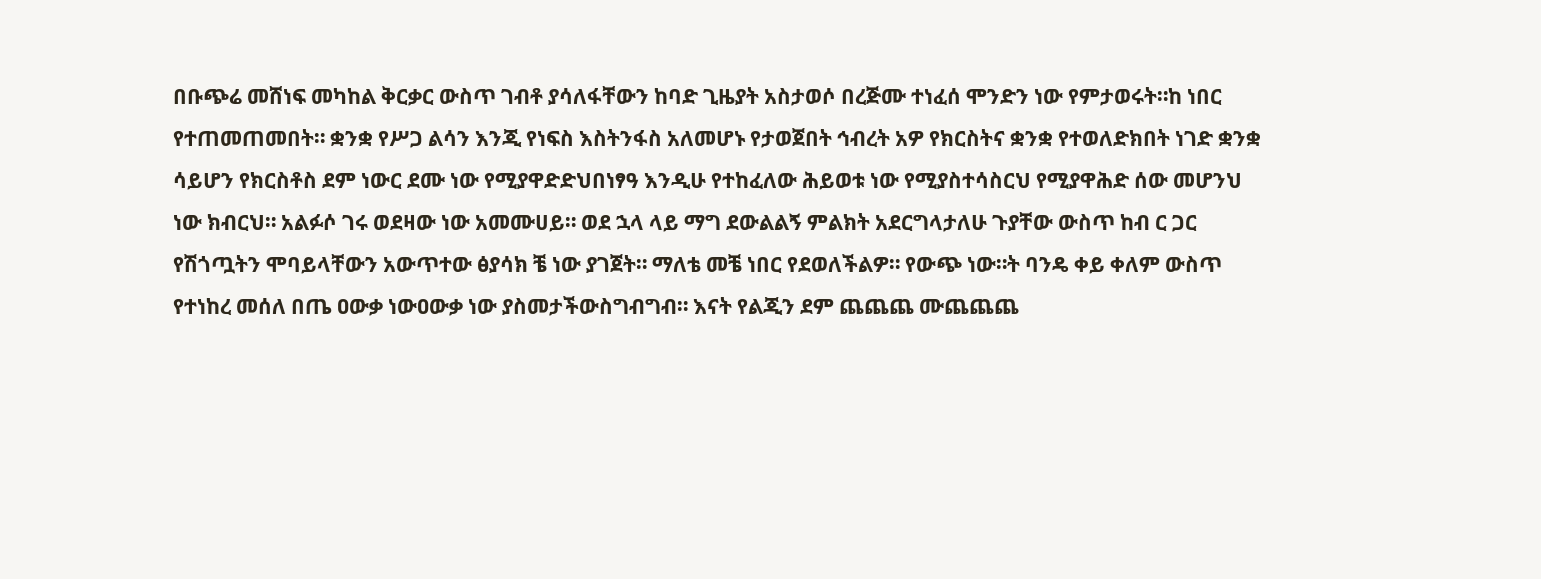በቡጭሬ መሸነፍ መካከል ቅርቃር ውስጥ ገብቶ ያሳለፋቸውን ከባድ ጊዜያት አስታወሶ በረጅሙ ተነፈሰ ሞንድን ነው የምታወሩት።ከ ነበር የተጠመጠመበት። ቋንቋ የሥጋ ልሳን እንጂ የነፍስ እስትንፋስ አለመሆኑ የታወጀበት ኅብረት አዎ የክርስትና ቋንቋ የተወለድክበት ነገድ ቋንቋ ሳይሆን የክርስቶስ ደም ነውር ደሙ ነው የሚያዋድድህበነፃዓ እንዲሁ የተከፈለው ሕይወቱ ነው የሚያስተሳስርህ የሚያዋሕድ ሰው መሆንህ ነው ክብርህ። አልፉሶ ገሩ ወደዛው ነው አመሙሀይ። ወደ ኋላ ላይ ማግ ደውልልኝ ምልክት አደርግላታለሁ ጉያቸው ውስጥ ከብ ር ጋር የሽጎጧትን ሞባይላቸውን አውጥተው ፅያሳክ ቼ ነው ያገጀት። ማለቴ መቼ ነበር የደወለችልዎ። የውጭ ነው።ት ባንዴ ቀይ ቀለም ውስጥ የተነከረ መሰለ በጤ ዐውቃ ነውዐውቃ ነው ያስመታችውስግብግብ። እናት የልጂን ደም ጨጨጨ ሙጨጨጨ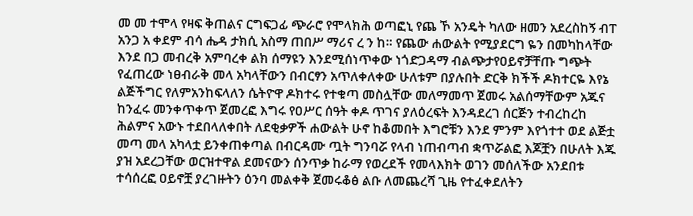መ መ ተሞላ የዛፍ ቅጠልና ርግፍጋፊ ጭራሮ የሞላክሕ ወጣፎኒ የጨ ኾ አንዴት ካለው ዘመን አደረስከኝ ብፐ አንጋ አ ቀደም ብሳ ሔዳ ታክሲ አስማ ጠበሥ ማሪና ረ ን ከ። የጨው ሐውልት የሚያደርግ ዬን በመካከላቸው እንደ በጋ መብረቅ አምባረቀ ልክ ሰማዩን እንደሚሰነጥቀው ነጎድጋዳማ ብልጭታየዐይኖቻቸጡ ግጭት የፈጠረው ነፀብራቅ መላ አካላቸውን በብርፃን አጥለቀለቀው ሁለቱም በያሉበት ድርቅ ክችች ዶክተርዬ እየኔ ልጅችግር የለምአንከፍላለን ሴትዮዋ ዶክተሩ የተቁጣ መስሏቸው መለማመጥ ጀመሩ አልሰማቸውም አጁና ከንፈሩ መንቀጥቀጥ ጀመረፎ እግሩ የዐሥር ሰዓት ቀዶ ጥገና ያለዕረፍት እንዳደረገ ሰርጅን ተብረከረከ ሕልምና አውኑ ተደበላለቀበት ለደቂቃዎች ሐውልት ሁኖ ከቆመበት እግሮቹን እንደ ምንም እየጎተተ ወደ ልጅቷ መጣ መላ አካላቷ ይንቀጠቀጣል በብርዳሙ ጧት ግንባሯ የላብ ነጠብጣብ ቋጥሯልፎ እጆቿን በሁለት እጁ ያዝ አደረጋቸው ወርዝተዋል ደመናውን ሰንጥቃ ከራማ የወረደች የመላእክት ወገን መሰለችው አንደበቱ ተሳሰረፎ ዐይኖቿ ያረገዙትን ዕንባ መልቀቅ ጀመሩቆፅ ልቡ ለመጨረሻ ጊዜ የተፈቀደለትን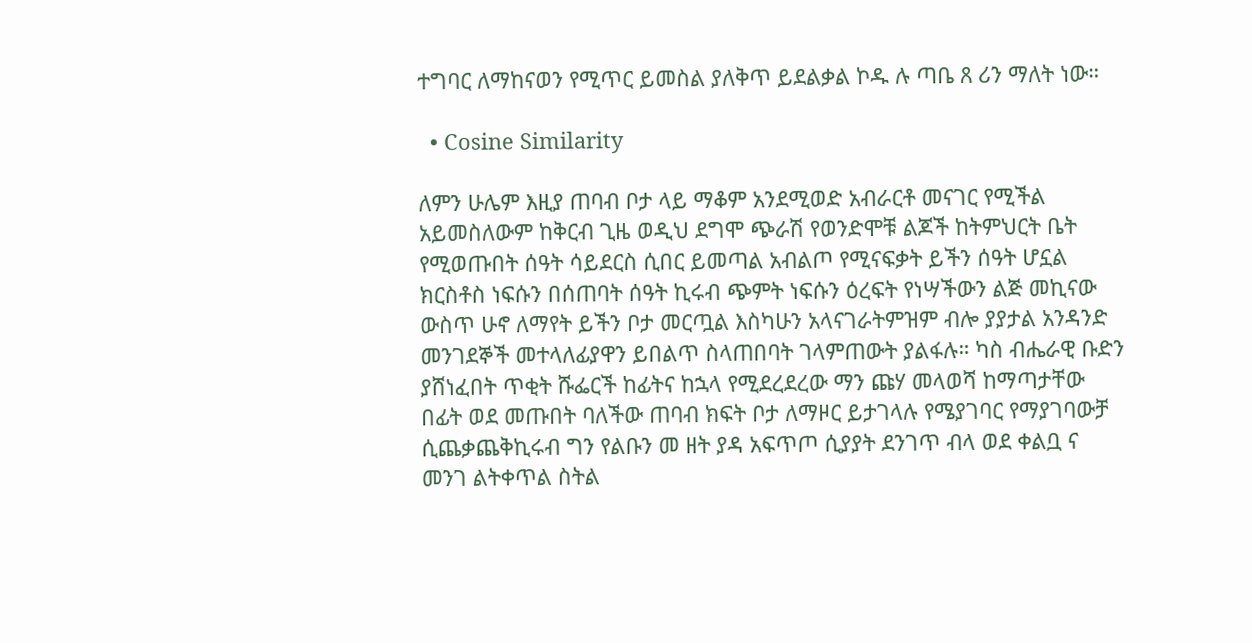ተግባር ለማከናወን የሚጥር ይመስል ያለቅጥ ይደልቃል ኮዱ ሉ ጣቤ ጸ ሪን ማለት ነው።

  • Cosine Similarity

ለምን ሁሌም እዚያ ጠባብ ቦታ ላይ ማቆም አንደሚወድ አብራርቶ መናገር የሚችል አይመስለውም ከቅርብ ጊዜ ወዲህ ደግሞ ጭራሽ የወንድሞቹ ልጆች ከትምህርት ቤት የሚወጡበት ሰዓት ሳይደርስ ሲበር ይመጣል አብልጦ የሚናፍቃት ይችን ሰዓት ሆኗል ክርስቶስ ነፍሱን በሰጠባት ሰዓት ኪሩብ ጭምት ነፍሱን ዕረፍት የነሣችውን ልጅ መኪናው ውስጥ ሁኖ ለማየት ይችን ቦታ መርጧል እስካሁን አላናገራትምዝም ብሎ ያያታል አንዳንድ መንገደኞች መተላለፊያዋን ይበልጥ ስላጠበባት ገላምጠውት ያልፋሉ። ካስ ብሔራዊ ቡድን ያሸነፈበት ጥቂት ሹፌርች ከፊትና ከኋላ የሚደረደረው ማን ጩሃ መላወሻ ከማጣታቸው በፊት ወደ መጡበት ባለችው ጠባብ ክፍት ቦታ ለማዞር ይታገላሉ የሜያገባር የማያገባውቻ ሲጨቃጨቅኪሩብ ግን የልቡን መ ዘት ያዳ አፍጥጦ ሲያያት ደንገጥ ብላ ወደ ቀልቧ ና መንገ ልትቀጥል ስትል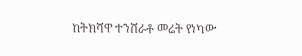ከትክሻዋ ተንሸራቶ መሬት የነካው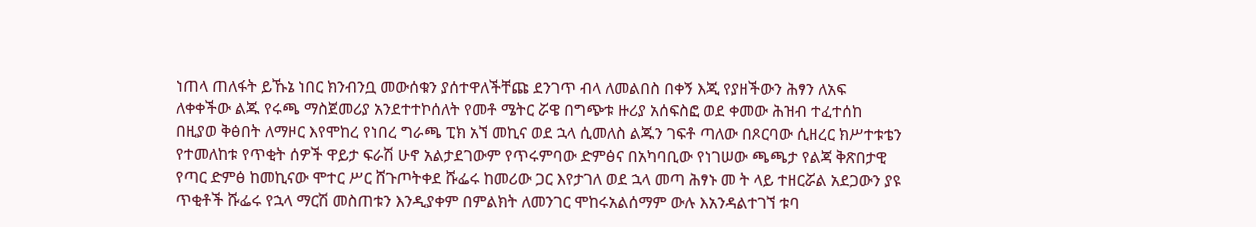ነጠላ ጠለፋት ይኹኔ ነበር ክንብንቧ መውሰቁን ያሰተዋለችቸጩ ደንገጥ ብላ ለመልበስ በቀኝ እጂ የያዘችውን ሕፃን ለአፍ ለቀቀችው ልጁ የሩጫ ማስጀመሪያ አንደተተኮሰለት የመቶ ሜትር ሯዌ በግጭቱ ዙሪያ አሰፍስፎ ወደ ቀመው ሕዝብ ተፈተሰከ በዚያወ ቅፅበት ለማዞር እየሞከረ የነበረ ግራጫ ፒክ አኘ መኪና ወደ ኋላ ሲመለስ ልጁን ገፍቶ ጣለው በጾርባው ሲዘረር ክሥተቱቴን የተመለከቱ የጥቂት ሰዎች ዋይታ ፍራሽ ሁኖ አልታደገውም የጥሩምባው ድምፅና በአካባቢው የነገሠው ጫጫታ የልጃ ቅጽበታዊ የጣር ድምፅ ከመኪናው ሞተር ሥር ሸጉጦትቀደ ሹፌሩ ከመሪው ጋር እየታገለ ወደ ኋላ መጣ ሕፃኑ መ ት ላይ ተዘርሯል አደጋውን ያዩ ጥቂቶች ሹፌሩ የኋላ ማርሽ መስጠቱን እንዲያቀም በምልክት ለመንገር ሞከሩአልሰማም ውሉ እአንዳልተገኘ ቱባ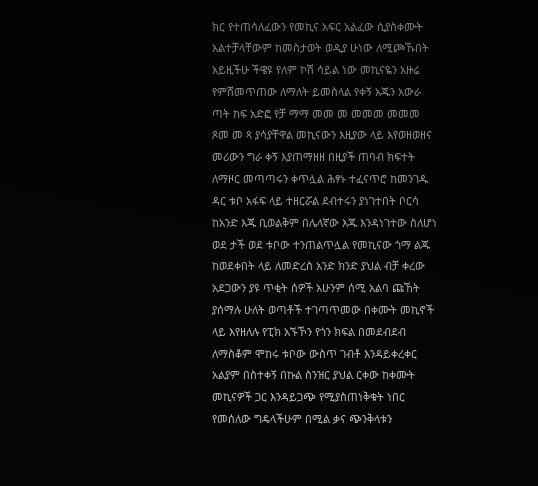ክር የተጠሳለፈውን የመኪና አፍር አልፈው ሲያስቀሙት አልተቻላቸውም ከመስታወት ወዲያ ሁነው ለሚጮኹበት አይዚችሁ ችዌዩ የለም ኮሽ ሳይል ነው መኪናዬን አዙሬ የምሸመጥጠው ለማለት ይመስላል የቀኝ አጁን አውራ ጣት ከፍ አድፎ የቻ ማማ መመ መ መመመ መመመ ጾመ መ ጻ ያሳያቸዋል መኪናውን እዚያው ላይ እየወዘወዘና መሪውን ግራ ቀኝ እያጠማዘዘ በዚያች ጠባብ ክፍተት ለማዞር መጣጣሩን ቀጥሏል ሕፃኑ ተፈናጥሮ ከመንገዱ ዳር ቱቦ አፋፍ ላይ ተዘርሯል ደብተሩን ያነገተበት ቦርሳ ከአንድ እጁ ቢወልቅም በሌላኛው እጁ እንዳነገተው ስለሆነ ወደ ታች ወደ ቱቦው ተንጠልጥሏል የመኪናው ጎማ ልጁ ከወደቀበት ላይ ለመድረስ አንድ ክንድ ያህል ብቻ ቀረው አደጋውን ያዩ ጥቂት ሰዎች አሁንም ሰሚ አልባ ጩኸት ያሰማሉ ሁለት ወጣቶች ተገጣጥመው በቀሙት መኪኖች ላይ እየዘለሉ የፒክ አኙኾን የጎን ክፍል በመደብደብ ለማስቆም ሞከሩ ቱቦው ውስጥ ገብቶ እንዳይቀረቀር አልያም በስተቀኝ በኩል ስንዝር ያህል ርቀው ከቀሙት መኪናዎች ጋር እንዳይጋጭ የሚያስጠነቅቁት ነበር የመሰለው ግዴላችሁም በሚል ቃና ጭንቅላቱን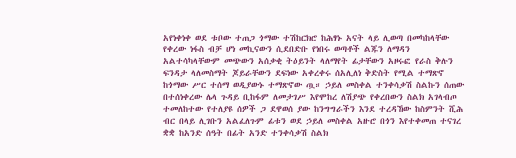አየነቀነቀ ወደ ቱቦው ተጠጋ ጎማው ተሽከርክሮ ከሕፃኑ አናት ላይ ሊወጣ በመካከላቸው የቀረው ነፋስ ብቻ ሆነ መኪናውን ሲደበድቡ የነበሩ ወጣቶች ልጁን ለማዳን አልተሳካላቸውም መጭውን አሰቃቂ ትዕይንት ላለማየት ፊታቸውን አዞሩፎ የራስ ቅሉን ፍንዳታ ላለመስማት ጆይራቸውን ደፍነው አቀረቀሩ ሰአሊለነ ቅድስት የሚል ተማጽኖ ከጎማው ሥር ተሰማ ወዲያውኑ ተማጽኖው ጧ። ኃይለ መስቀል ተንቀሳቃሽ ስልኩን ሰጠው በተሰነቀረው ሌላ ጉዳይ ቢከፋም ለመታገሥ እየሞከረ ለሽያጭ የቀረበውን ስልክ አገላብጦ ተመለከተው የተለያዩ ሰዎች ጋ ደዋወሰ ያው ከንግግራችን እንደ ተረዳኸው ከስምንት ሺሕ ብር በላይ ሊገቡን አልፈለጉም ፊቱን ወደ ኃይለ መስቀል አዙሮ በጎን እየተቀመጠ ተናገረ ቋቋ ከአንድ ሰዓት በፊት አንድ ተንቀሳቃሽ ስልክ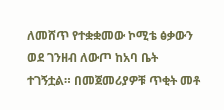ለመሸጥ የተቋቋመው ኮሚቴ ፅቃውን ወደ ገንዘብ ለውጦ ከአባ ቤት ተገኝቷል። በመጀመሪያዎቹ ጥቂት መቶ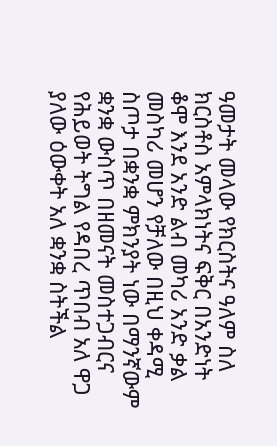ዓመታት መላው የክርስትና ዓለም ስለ ክርስቶስ አምላክነትና ፍቅር በአንድነት ቆሞ እንደ አንድ ልብ መካሪ አንድ ቃል መስካሪ መሆን የቻለው በዚህ ቀዳሚ ስጦታ በቋንቋ ምክንያት ነው በማንኛውም ቋንቋ ውስጥ በዘመናት መስተጋብርና የሕይወት ትግል የዳበረ ጥበብ አለ ዋጋ ያለው ዕውቀት አለ ቋንቋ ስትችል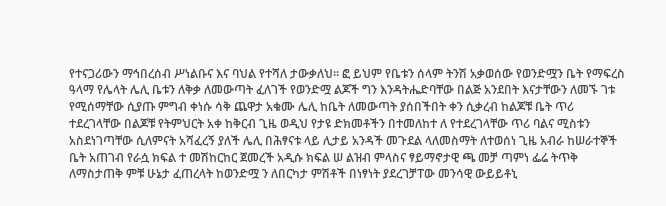የተናጋሪውን ማኅበረሰብ ሥነልቡና እና ባህል የተሻለ ታውቃለህ። ፎ ይህም የቤቱን ሰላም ትንሽ አቃወሰው የወንድሟን ቤት የማፍረስ ዓላማ የሌላት ሌሊ ቤቱን ለቅቃ ለመውጣት ፈለገች የወንድሟ ልጆች ግን እንዳትሔድባቸው በልጅ አንደበት እናታቸውን ለመኙ ገቱ የሚሰማቸው ሲያጡ ምግብ ቀነሱ ሳቅ ጨዋታ አቁሙ ሌሊ ከቤት ለመውጣት ያሰበችበት ቀን ሲቃረብ ከልጆቹ ቤት ጥሪ ተደረገላቸው በልጆቹ የትምህርት አቀ ከቅርብ ጊዜ ወዲህ የታዩ ድክመቶችን በተመለከተ ለ የተደረገላቸው ጥሪ ባልና ሚስቱን አስደነገጣቸው ሲለምናት አሻፈረኝ ያለች ሌሊ በሕፃናቱ ላይ ሊታይ አንዳች መጉደል ላለመስማት ለተወሰነ ጊዜ አብራ ከሠራተኞች ቤት አጠገብ የራሷ ክፍል ተ መሽከርከር ጀመረች አዲሱ ክፍል ሠ ልዝብ ምላስና ፃይማኖታዊ ጫ መቻ ጣምነ ፌሬ ትጥቅ ለማስታጠቅ ምቹ ሁኔታ ፈጠረላት ከወንድሟ ን ለበርካታ ምሽቶች በነፃነት ያደረገቻፐው መንሳዊ ውይይቶኒ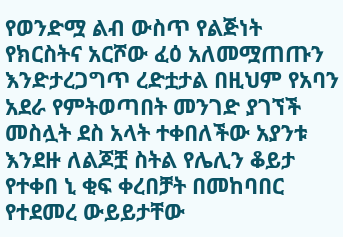የወንድሟ ልብ ውስጥ የልጅነት የክርስትና አርሾው ፈዕ አለመሟጠጡን እንድታረጋግጥ ረድቷታል በዚህም የአባን አደራ የምትወጣበት መንገድ ያገኘች መስሏት ደስ አላት ተቀበለችው አያንቱ እንደዙ ለልጆቿ ስትል የሌሊን ቆይታ የተቀበ ኒ ቂፍ ቀረበቻት በመከባበር የተደመረ ውይይታቸው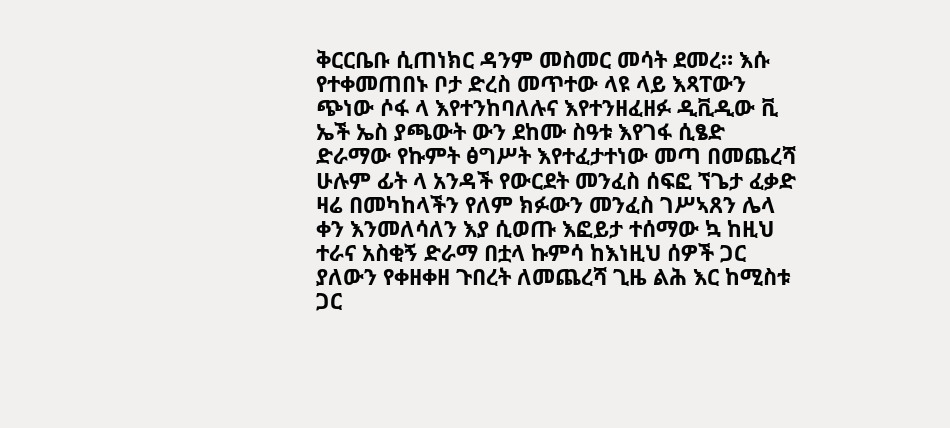ቅርርቤቡ ሲጠነክር ዳንም መስመር መሳት ደመረ። እሱ የተቀመጠበኑ ቦታ ድረስ መጥተው ላዩ ላይ እጻፐውን ጭነው ሶፋ ላ እየተንከባለሉና እየተንዘፈዘፉ ዲቪዲው ቪ ኤች ኤስ ያጫውት ውን ደከሙ ስዓቱ እየገፋ ሲፄድ ድራማው የኩምት ፅግሥት እየተፈታተነው መጣ በመጨረሻ ሁሉም ፊት ላ አንዳች የውርደት መንፈስ ሰፍፎ ኘጌታ ፈቃድ ዛሬ በመካከላችን የለም ክፉውን መንፈስ ገሥኣጸን ሌላ ቀን እንመለሳለን እያ ሲወጡ እፎይታ ተሰማው ኳ ከዚህ ተራና አስቂኝ ድራማ በቷላ ኩምሳ ከእነዚህ ሰዎች ጋር ያለውን የቀዘቀዘ ጉበረት ለመጨረሻ ጊዜ ልሕ እር ከሚስቱ ጋር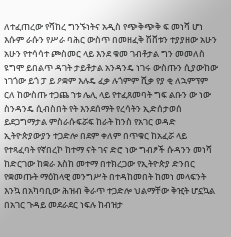ለተፈጠረው የሻከረ ግንኙነትና አዲስ የጭቅጭቅ ፍ መነሻ ሆነ እሱም ራሱን የሥራ ባሕር ውስጥ በመዘፈቅ ሽቨቱን ተያያዘው አሁን አሁን የተሳሳተ ጮስመር ላይ እንደ ቁመ ገብቶታል ግን መመለስ ዩግሞ ይበልጥ ዳገት ታይቶታል አንዳንዴ ነገሩ ውስጡን ሲያውከው ነገጎው ይጎ ፓ ይ ዖቋም እሉዴ ፈቃ ሉጎምም ሺቃ የያ ቂ ለኋምፕም ርለ ከውስጡ ተጋጨ ኀቱ ሌሊ ላይ የተፈጸመባት ግፍ ልቡን ው ነው ስንዳንዴ ሲብስበት የት እንደሰማት የረሳትን ኢድሰታወሰ ይደጋግማታል ምስራሱፍሯፍ ከራት ከንስ የአገር ወዳድ ኢትዮጵያውያን ተጋድሎ በደም ቀለም በጥቁር ከአፈሯ ላይ የተጻፈባት የኛበረኮ ከተማ ናት ገና ድሮ ነው ግብፆች ሱዳንን መነሻ ከድርገው ከቋራ እስከ መተማ በተክረጋው የኢትዮጵያ ድንበር የቋመጡት ማዕከላዊ መንግሥት በተዳከመበት ከመነ መላፍንት እንኳ በአካባቢው ሕዝብ ቅራጥ ተጋድሎ ህልማቸው ቅዢት ሆኗኳል በአገር ጉዳይ መደራደር ነፍሉ ከብዝታ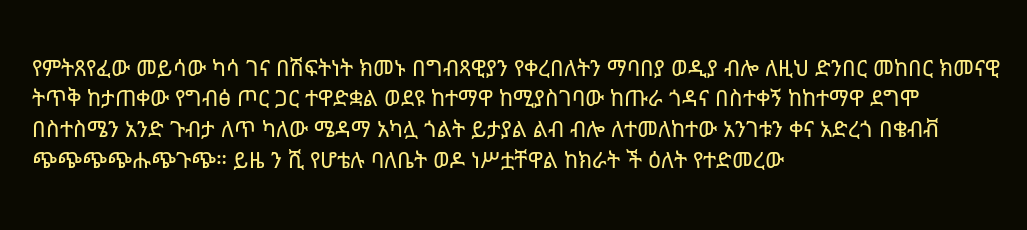የምትጸየፈው መይሳው ካሳ ገና በሽፍትነት ክመኑ በግብጻዊያን የቀረበለትን ማባበያ ወዲያ ብሎ ለዚህ ድንበር መከበር ክመናዊ ትጥቅ ከታጠቀው የግብፅ ጦር ጋር ተዋድቋል ወደዩ ከተማዋ ከሚያስገባው ከጡራ ጎዳና በስተቀኝ ከከተማዋ ደግሞ በስተስሜን አንድ ጉብታ ለጥ ካለው ሜዳማ አካሏ ጎልት ይታያል ልብ ብሎ ለተመለከተው አንገቱን ቀና አድረጎ በቄብቭ ጭጭጭጭሑጭጉጭ። ይዜ ን ሺ የሆቴሉ ባለቤት ወዶ ነሥቷቸዋል ከክራት ች ዕለት የተድመረው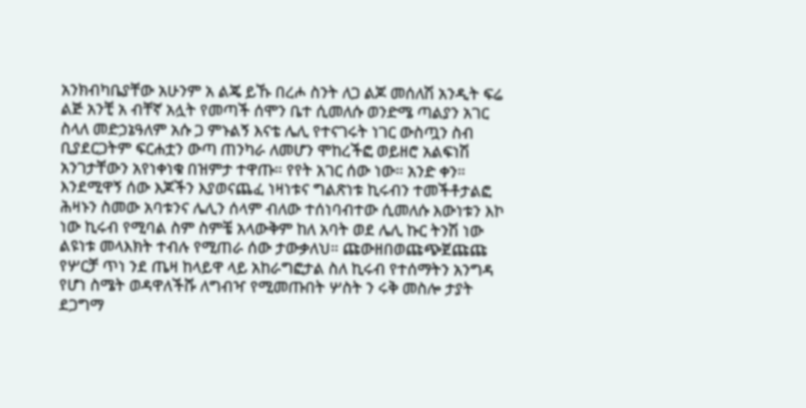አንክብካቤያቸው አሁንም አ ልጄ ይኹ በረሖ ስንት ለጋ ልጆ መሰለሽ አንዲት ፍሬ ልጅ አንቺ አ ብቸኛ አሏት የመጣች ሰሞን ቤተ ሲመለሱ ወንድሜ ጣልያን አገር ስላለ መድኃኔዓለም አሱ ጋ ምኑልኝ እናቴ ሌሊ የተናገሩት ነገር ውስጧን ስብ ቢያደርጋትም ፍርሐቷን ውጣ ጠንካራ ለመሆን ሞከረችፎ ወይዘሮ አልፍነሽ አንገታቸውን አየነቀነቁ በዝምታ ተዋጡ። የየት አገር ሰው ነው። አንድ ቀን። እንደሚዋኝ ሰው እጆችን እያወናጨፈ ነዛነቱና ግልጽነቱ ኪሩብን ተመችቶታልፎ ሕዛኑን ስመው አባቱንና ሌሊን ሰላም ብለው ተሰነባብተው ሲመለሱ እውነቱን እኮ ነው ኪሩብ የሚባል ስም ስምቼ አላውቅም ከለ አባት ወደ ሌሊ ኩር ትንሽ ነው ልዩነቱ መላእክት ተብሉ የሚጠራ ሰው ታውቃለህ። ጩውዘበወጩጭጀጩጩ የሦርቻ ጥነ ንደ ጤዛ ከላይዋ ላይ አከራግፎታል ስለ ኪሩብ የተሰማትን አንግዳ የሆነ ስሜት ወዳዋለችሹ ለግብዣ የሚመጡበት ሦስት ን ሩቅ መስሎ ታያት ደጋግማ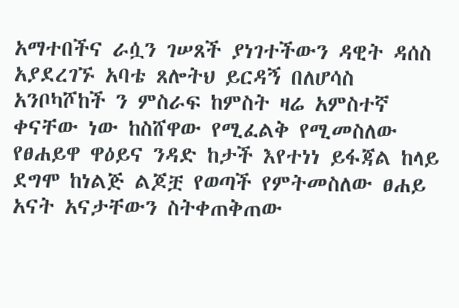አማተበችና ራሷን ገሠጸች ያነገተችውን ዳዊት ዳሰስ አያደረገኙ አባቴ ጸሎትህ ይርዳኝ በለሆሳስ አንቦካሾከች ን ምስራፍ ከምስት ዛሬ አምስተኛ ቀናቸው ነው ከስሸዋው የሚፈልቅ የሚመስለው የፀሐይዋ ዋዕይና ንዳድ ከታች እየተነነ ይፋጃል ከላይ ደግሞ ከነልጅ ልጆቿ የወጣች የምትመስለው ፀሐይ አናት አናታቸውን ስትቀጠቅጠው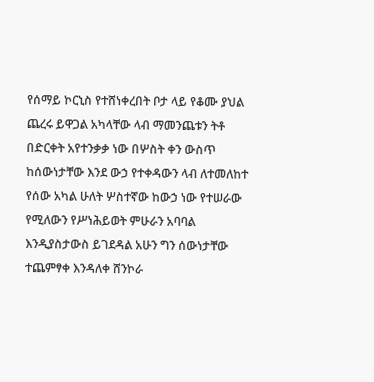የሰማይ ኮርኒስ የተሸነቀረበት ቦታ ላይ የቆሙ ያህል ጨረሩ ይዋጋል አካላቸው ላብ ማመንጨቱን ትቶ በድርቀት አየተንቃቃ ነው በሦስት ቀን ውስጥ ከሰውነታቸው እንደ ውኃ የተቀዳውን ላብ ለተመለከተ የሰው አካል ሁለት ሦስተኛው ከውኃ ነው የተሠራው የሚለውን የሥነሕይወት ምሁራን አባባል እንዲያስታውስ ይገደዳል አሁን ግን ሰውነታቸው ተጨምፃቀ እንዳለቀ ሸንኮራ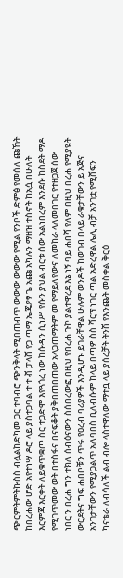ጭርምትምትኩስስ ብሏልከድካመ ጋር ተባብሮ ጭንቅላት ሚበጠብጥ ውውው ውውው የሚል የንቦች ድምፅ የመሰለ ጩኸት ከበረሐው ሆድ አየተነሣ ዶሮ ላይ ያስተጋባል ተ ተ ቭ ፓላሸ የጋ ጣማ ኤጄዖፃ ጌ አጩ አካሉን ማዘዝ ተስኖት ከአሷ በሁለት እርምጃ እርቀት ለይቁጥቋጦ ስር ተጋድሞ እየጓጎረ ነው ከሱዳን ሲነሥ የሱን ያህል ብርቱ ሰው አልነበረም እንደሱ ከስደት ማዶ የሚገጥመው ወት በተስፋና በናፍቆት ያቅበጠበጠው አላጋጠማትም መ የማይለየውና ለመከራ ላለመበገር የተዘጋጀ ሰው ነበር ን በረሐ ግን ተክለ ሰብዕናውን ስሰበረውፎ በዚህ የበረሐ ጉኮ ያልተዋረደ እኔ ነኝ ባይ ሐበሻ የለም በዚህ በረሐ የሚያዩት ውርደትና ግፍ ሐበቦቹን ጥሩ የዐረብ ባሪያዎች እንዲሆኑ ይገራቸዋል ሁሉም ወንዶች ከወገብ በላይ ራቁታቸውን ይ አጅና አንገታቸውን የሚያጋልጥ አለባበስ ቢለብሱም ከላይ በጣዎ ስስ ሻርፕ ነገር ጣል አድረዋል ሌሊ ብቻ አንገቷ የሚሸፍን ካናቴራ ለብሳለች ልብ ብሎ ላስተዋለው ማተቧ ላይ ያሰረቻት ትንሽ የእንጨት መስቀል ቅርዕ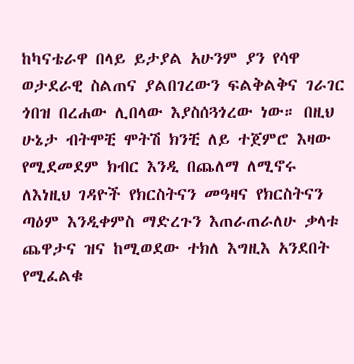ከካናቴራዋ በላይ ይታያል አሁንም ያን የሳዋ ወታደራዊ ስልጠና ያልበገረውን ፍልቅልቅና ገራገር ጎበዝ በረሐው ሊበላው እያስሰጓጎረው ነው። በዚህ ሁኔታ ብትሞቺ ሞትሽ ክንቺ ለይ ተጀምሮ እዛው የሚደመደም ክብር እንዲ በጨለማ ለሚኖሩ ለእነዚህ ገዳዮች የክርስትናን መዓዛና የክርስትናን ጣዕም እንዲቀምስ ማድረጉን እጠራጠራለሁ ቃላቱ ጨዋታና ዝና ከሚወደው ተክለ እግዚእ አንደበት የሚፈልቁ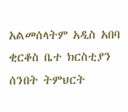አልመሰላትም አዲስ አበባ ቂርቆስ ቤተ ክርስቲያን ሰንበት ትምህርት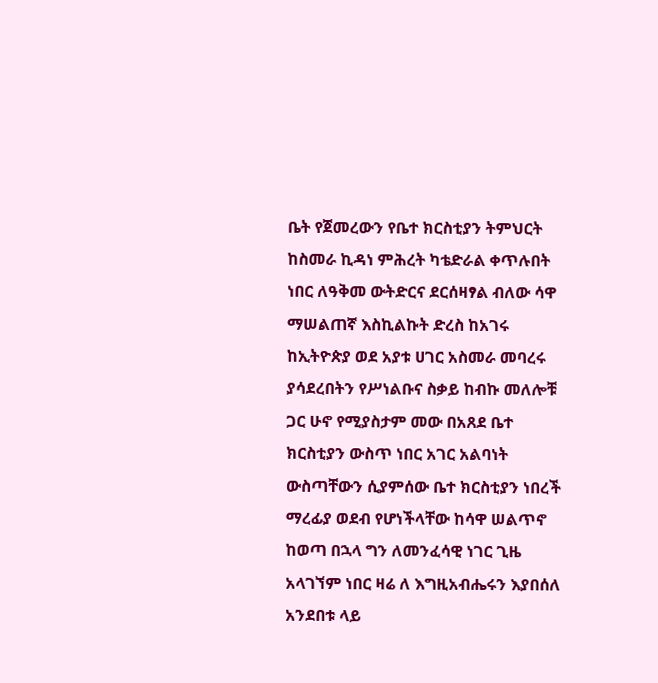ቤት የጀመረውን የቤተ ክርስቲያን ትምህርት ከስመራ ኪዳነ ምሕረት ካቴድራል ቀጥሉበት ነበር ለዓቅመ ውትድርና ደርሰዛፃል ብለው ሳዋ ማሠልጠኛ እስኪልኩት ድረስ ከአገሩ ከኢትዮጵያ ወደ አያቱ ሀገር አስመራ መባረሩ ያሳደረበትን የሥነልቡና ስቃይ ከብኩ መለሎቹ ጋር ሁኖ የሚያስታም መው በአጸደ ቤተ ክርስቲያን ውስጥ ነበር አገር አልባነት ውስጣቸውን ሲያምሰው ቤተ ክርስቲያን ነበረች ማረፊያ ወደብ የሆነችላቸው ከሳዋ ሠልጥኖ ከወጣ በኋላ ግን ለመንፈሳዊ ነገር ጊዜ አላገኘም ነበር ዛሬ ለ እግዚአብሔሩን እያበሰለ አንደበቱ ላይ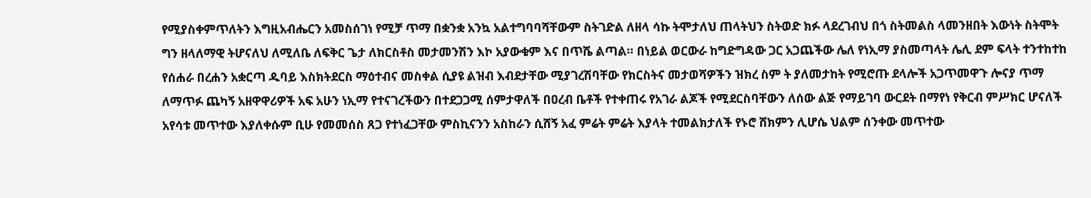የሚያስቀምጥለትን እግዚአብሔርን አመስሰገነ የሚቻ ጥማ በቋንቋ አንኳ አልተግባባሻቸውም ስትገድል ለዘላ ሳኩ ትሞታለህ ጠላትህን ስትወድ ክፉ ላደረገብህ በጎ ስትመልስ ላመንዘበት እውነት ስትሞት ግን ዘላለማዊ ትሆናለህ ለሚለቤ ለፍቅር ጌታ ለክርስቶስ መታመንሽን እኮ አያውቁም እና በጥሼ ልጣል። በነይል ወርውራ ከግድግዳው ጋር አጋጨችው ሌለ የነኢማ ያስመጣላት ሌሊ ደም ፍላት ተንተከተከ የሰሐራ በረሐን አቋርጣ ዱባይ እስክትደርስ ማዕተብና መስቀል ሲያዩ ልዝብ እብደታቸው ሚያገረሽባቸው የክርስትና መታወሻዎችን ዝክረ ስም ት ያለመታከት የሚሮጡ ደላሎች አጋጥመዋጉ ሎናያ ጥማ ለማጥፉ ጨካኝ አዘዋዋሪዎች አፍ አሁን ነኢማ የተናገረችውን በተደጋጋሚ ሰምታዋለች በዐረብ ቤቶች የተቀጠሩ የአገራ ልጆች የሚደርስባቸውን ለሰው ልጅ የማይገባ ውርደት በማየነ የቅርብ ምሥክር ሆናለች አየሳቱ መጥተው እያለቀሱም ቢሁ የመመሰስ ጸጋ የተነፈጋቸው ምስኪናንን አስከራን ሲሸኝ አፈ ምሬት ምሬት እያላት ተመልክታለች የኑሮ ሸክምን ሊሆሴ ህልም ሰንቀው መጥተው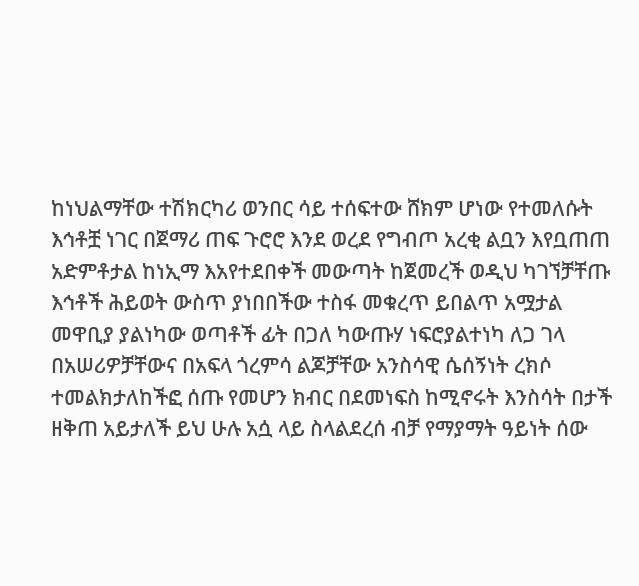ከነህልማቸው ተሽክርካሪ ወንበር ሳይ ተሰፍተው ሸክም ሆነው የተመለሱት እኅቶቿ ነገር በጀማሪ ጠፍ ጉሮሮ እንደ ወረደ የግብጦ አረቂ ልቧን እየቧጠጠ አድምቶታል ከነኢማ እአየተደበቀች መውጣት ከጀመረች ወዲህ ካገኘቻቸጡ እኅቶች ሕይወት ውስጥ ያነበበችው ተስፋ መቁረጥ ይበልጥ አሟታል መዋቢያ ያልነካው ወጣቶች ፊት በጋለ ካውጡሃ ነፍሮያልተነካ ለጋ ገላ በአሠሪዎቻቸውና በአፍላ ጎረምሳ ልጆቻቸው አንስሳዊ ሴሰኝነት ረክሶ ተመልክታለከችፎ ሰጡ የመሆን ክብር በደመነፍስ ከሚኖሩት እንስሳት በታች ዘቅጠ አይታለች ይህ ሁሉ አሷ ላይ ስላልደረሰ ብቻ የማያማት ዓይነት ሰው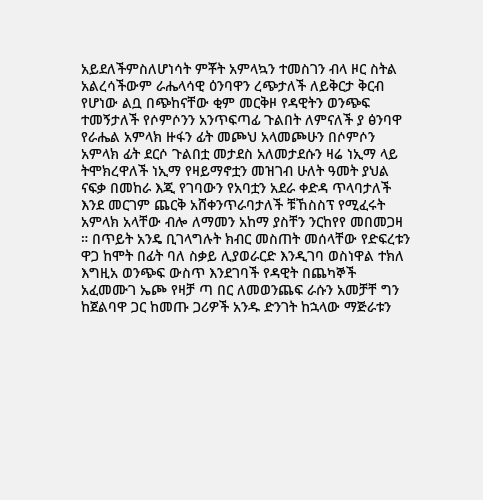አይደለችምስለሆነሳት ምቾት አምላኳን ተመስገን ብላ ዞር ስትል አልረሳችውም ራሔላሳዊ ዕንባዋን ረጭታለች ለይቅርታ ቅርብ የሆነው ልቧ በጭከናቸው ቂም መርቅዞ የዳዊትን ወንጭፍ ተመኝታለች የሶምሶንን አንጥፍጣፊ ጉልበት ለምናለች ያ ፅንባዋ የራሔል አምላክ ዙፋን ፊት መጮህ አላመጮሁን በሶምሶን አምላክ ፊት ደርሶ ጉልበቷ መታደስ አለመታደሱን ዛሬ ነኢማ ላይ ትሞክረዋለች ነኢማ የዛይማኖቷን መዝገብ ሁለት ዓመት ያህል ናፍቃ በመከራ እጂ የገባውን የአባቷን አደራ ቀድዳ ጥላባታለች እንደ መርገም ጨርቅ አሸቀንጥራባታለች ቹኸስስፕ የሚፈሩት አምላክ አላቸው ብሎ ለማመን አከማ ያስቸን ንርከየየ መበመጋዛ ። በጥይት አንዴ ቢገላግሉት ክብር መስጠት መሰላቸው የድፍረቱን ዋጋ ከሞት በፊት ባለ ስቃይ ሊያወራርድ እንዲገባ ወስነዋል ተክለ እግዚአ ወንጭፍ ውስጥ እንደገባች የዳዊት በጨካኞች አፈመሙገ ኤጮ የዛቻ ጣ በር ለመወንጨፍ ራሱን አመቻቸ ግን ከጀልባዋ ጋር ከመጡ ጋሪዎች አንዱ ድንገት ከኋላው ማጅራቱን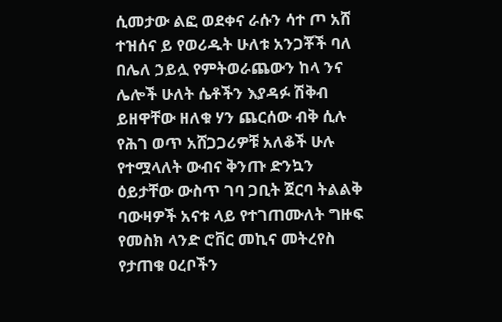ሲመታው ልፎ ወደቀና ራሱን ሳተ ጦ አሸ ተዝሰና ይ የወሪዱት ሁለቱ አንጋቾች ባለ በሌለ ኃይሏ የምትወራጨውን ከላ ንና ሌሎች ሁለት ሴቶችን እያዳፉ ሽቅብ ይዘዋቸው ዘለቁ ሃን ጨርሰው ብቅ ሲሉ የሕገ ወጥ አሸጋጋሪዎቹ አለቆች ሁሉ የተሟላለት ውብና ቅንጡ ድንኳን ዕይታቸው ውስጥ ገባ ጋቢት ጀርባ ትልልቅ ባውዛዎች አናቱ ላይ የተገጠሙለት ግዙፍ የመስክ ላንድ ሮቨር መኪና መትረየስ የታጠቁ ዐረቦችን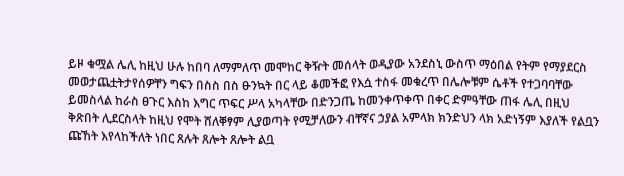ይዞ ቁሟል ሌሊ ከዚህ ሁሉ ከበባ ለማምለጥ መሞከር ቅዥት መሰላት ወዲያው አንደስኒ ውስጥ ማዕበል የትም የማያደርስ መወታጨቷትታየሰዎቸን ግፍን በስስ በስ ፁንኳት በር ላይ ቆመችፎ የእሷ ተስፋ መቁረጥ በሌሎቹም ሴቶች የተጋባባቸው ይመስላል ከራስ ፀጉር እስከ እግር ጥፍር ሥላ አካላቸው በድንጋጤ ከመንቀጥቀጥ በቀር ድምዓቸው ጠፋ ሌሊ በዚህ ቅጽበት ሊደርስላት ከዚህ የሞት ሸለቐፃም ሊያወጣት የሚቻለውን ብቸኛና ኃያል አምላክ ክንድህን ላክ አድነኝም እያለች የልቧን ጩኸት እየላከችለት ነበር ጸሉት ጸሎት ጸሎት ልቧ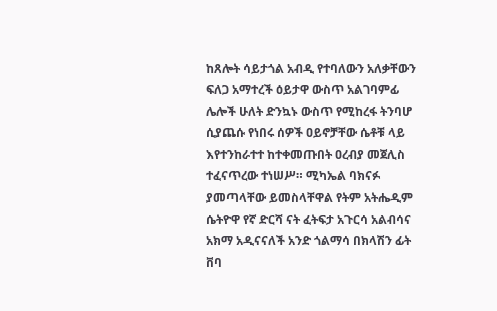ከጸሎት ሳይታጎል አብዲ የተባለውን አለቃቸውን ፍለጋ አማተረች ዕይታዋ ውስጥ አልገባምፊ ሌሎች ሁለት ድንኳኑ ውስጥ የሚከረፋ ትንባሆ ሲያጨሱ የነበሩ ሰዎች ዐይኖቻቸው ሴቶቹ ላይ እየተንከራተተ ከተቀመጡበት ዐረብያ መጀሊስ ተፈናጥረው ተነሠሥ። ሚካኤል ባክናፉ ያመጣላቸው ይመስላቸዋል የትም አትሔዲም ሴትዮዋ የኛ ድርሻ ናት ፈትፍታ አጉርሳ አልብሳና አክማ አዲናናለች አንድ ጎልማሳ በክላሽን ፊት ቨባ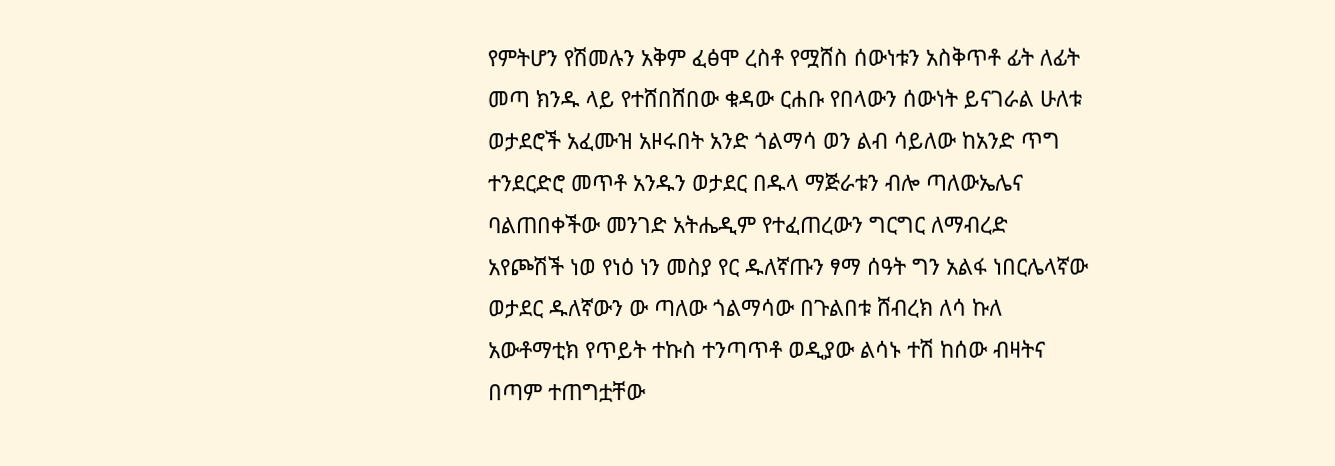የምትሆን የሽመሉን አቅም ፈፅሞ ረስቶ የሟሸስ ሰውነቱን አስቅጥቶ ፊት ለፊት መጣ ክንዱ ላይ የተሸበሸበው ቁዳው ርሐቡ የበላውን ሰውነት ይናገራል ሁለቱ ወታደሮች አፈሙዝ አዞሩበት አንድ ጎልማሳ ወን ልብ ሳይለው ከአንድ ጥግ ተንደርድሮ መጥቶ አንዱን ወታደር በዱላ ማጅራቱን ብሎ ጣለውኤሌና ባልጠበቀችው መንገድ አትሔዲም የተፈጠረውን ግርግር ለማብረድ አየጮሽች ነወ የነዕ ነን መስያ የር ዱለኛጡን ፃማ ሰዓት ግን አልፋ ነበርሌላኛው ወታደር ዱለኛውን ው ጣለው ጎልማሳው በጉልበቱ ሸብረክ ለሳ ኩለ አውቶማቲክ የጥይት ተኩስ ተንጣጥቶ ወዲያው ልሳኑ ተሽ ከሰው ብዛትና በጣም ተጠግቷቸው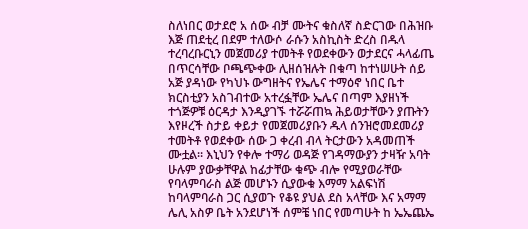ስለነበር ወታደሮ አ ሰው ብቻ ሙትና ቁስለኛ ስድርገው በሕዝቡ እጅ ጠደቲረ በደም ተለውሶ ራሱን አስኪስት ድረስ በዱላ ተረባረቡርኒን መጀመሪያ ተመትቶ የወደቀውን ወታደርና ሓላፊጤ በጥርሳቸው ቦጫጭቀው ሊዘሰዝሉት በቁጣ ከተነሠሁት ሰይ አጅ ያዳነው የካህኑ ውግዘትና የኤሌና ተማዕኖ ነበር ቤተ ክርስቲያን አስገብተው አተረፏቸው ኤሌና በጣም እያዘነች ተጎጅዎቹ ዕርዳታ እንዲያገኙ ተሯሯጠኳ ሕይወታቸውን ያጡትን እየዞረች ስታይ ቀይታ የመጀመሪያቡን ዱላ ሰንዝሮመደመሪያ ተመትቶ የወደቀው ሰው ጋ ቀረብ ብላ ትርታውን አዳመጠች ሙቷል። እኒህን የቀሎ ተማሪ ወዳጅ የገዳማውያን ታዛዥ አባት ሁሉም ያውቃቸዋል ከፊታቸው ቁጭ ብሎ የሚያወራቸው የባላምባራስ ልጅ መሆኑን ሲያውቁ እማማ አልፍነሽ ከባላምባራስ ጋር ሲያወጉ የቆዩ ያህል ደስ አላቸው እና አማማ ሌሊ አስዎ ቤት አንደሆነች ሰምቼ ነበር የመጣሁት ከ ኤኤጨኤ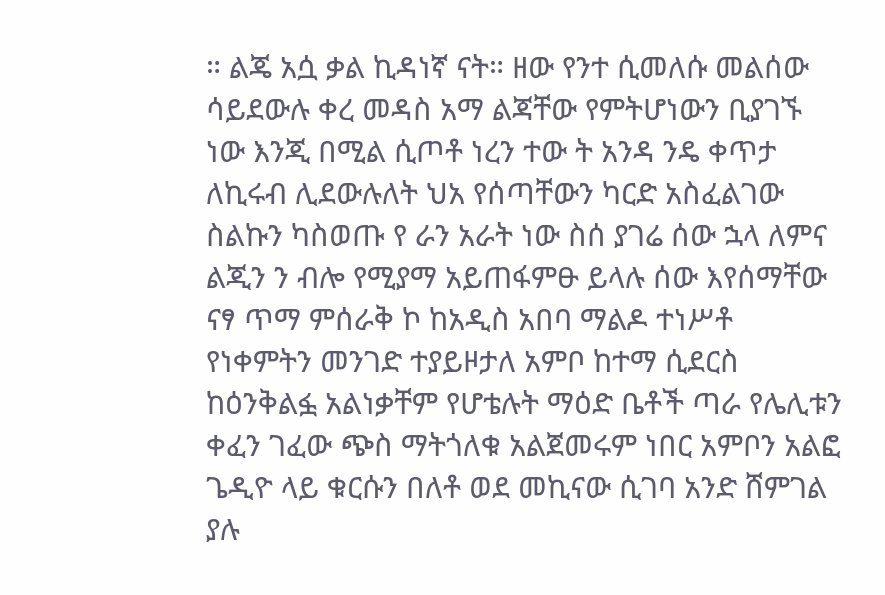። ልጄ አሷ ቃል ኪዳነኛ ናት። ዘው የንተ ሲመለሱ መልሰው ሳይደውሉ ቀረ መዳስ አማ ልጃቸው የምትሆነውን ቢያገኙ ነው እንጂ በሚል ሲጦቶ ነረን ተው ት አንዳ ንዴ ቀጥታ ለኪሩብ ሊደውሉለት ህአ የሰጣቸውን ካርድ አስፈልገው ስልኩን ካስወጡ የ ራን አራት ነው ስሰ ያገሬ ሰው ኋላ ለምና ልጂን ን ብሎ የሚያማ አይጠፋምፁ ይላሉ ሰው እየሰማቸው ናፃ ጥማ ምሰራቅ ኮ ከአዲስ አበባ ማልዶ ተነሥቶ የነቀምትን መንገድ ተያይዞታለ አምቦ ከተማ ሲደርስ ከዕንቅልፏ አልነቃቸም የሆቴሉት ማዕድ ቤቶች ጣራ የሌሊቱን ቀፈን ገፈው ጭስ ማትጎለቁ አልጀመሩም ነበር አምቦን አልፎ ጌዲዮ ላይ ቁርሱን በለቶ ወደ መኪናው ሲገባ አንድ ሸምገል ያሉ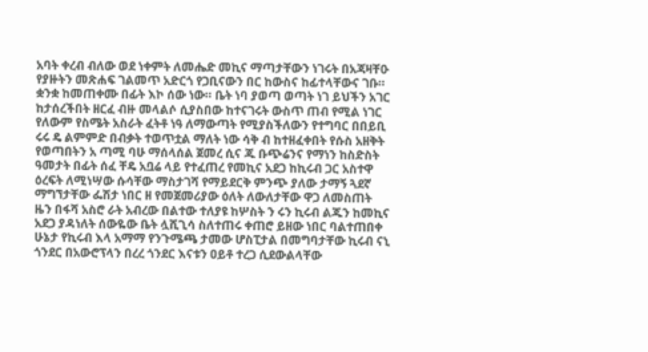አባት ቀረብ ብለው ወደ ነቀምት ለመሔድ መኪና ማጣታቸውን ነገሩት በአጃዛቸዑ የያዙትን መጽሐፍ ገልመጥ አድርጎ የጋቢናውን በር ከውስና ከፊተላቸውና ገቡ። ቋንቋ ከመጠቀሙ በፊት እኮ ሰው ነው። ቤት ነባ ያወጣ ወጣት ነገ ይህችን አገር ከታሰረችበት ዘርፈ ብዙ መላልሶ ሲያስበው ከተናገሩት ውስጥ ጠብ የሚል ነገር የለውም የስሜት አስራት ፈትቶ ነዓ ለማውጣት የሚያስችለውን የተግባር በበይቢ ሩሩ ዴ ልምምድ በብቃት ተወጥቷል ማለት ነው ሳቅ ብ ከተዘፈቀበት የሱስ አዘቅት የወጣበትን አ ጣሚ ባሁ ማሰላሰል ጀመረ ሲና ጁ ቡጭሬንና የማነን ከስድስት ዓመታት በፊት ሰፈ ቸዴ አቧሬ ላይ የተፈጠረ የመኪና አደጋ ከኪሩብ ጋር አስተዋ ዕረፍት ለሚነሣው ሱሳቸው ማስታገሻ የማይደርቅ ምንጭ ያለው ታማኝ ጓደኛ ማግኘታቸው ፌሽታ ነበር ዘ የመጀመሪያው ዕለት ለውለታቸው ዋጋ ለመስጠት ዜን በፋሻ አስሮ ራት አብረው በልተው ተለያዩ ከሦስት ን ሩን ኪሩብ ልጁን ከመኪና አደጋ ያዳነለት ሰውዬው ቤት ሏሺጊሳ ስለተጠሩ ቀጠሮ ይዘው ነበር ባልተጠበቀ ሁኔታ የኪሩብ እላ አማማ የንጉሜጫ ታመው ሆስፒታል በመግባታቸው ኪሩብ ናኒ ጎንደር በአውሮፕላን በረረ ጎንደር እናቱን ዐይቶ ተረጋ ሲደውልላቸው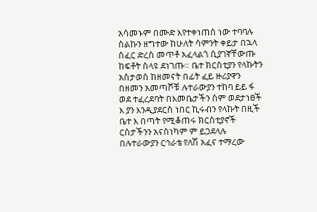አሳመኑም በሙድ እየተቀነጠሰ ነው ተባባሉ ስልኩን ዘግተው ከሁለት ሳምንት ቀይታ በኋላ ሰፈር ድረስ መጥቶ አፈላልጎ ሲያገኛቸውጡ ከፍቶት ስላዩ ደነገጡ። ቤተ ክርስቲያን የላኩትን አስታወሰ ከዘመናት በፊት ፈይ ዙሪያዋን በዘመን አመጣሾቹ ሉተራውያን ተከባ ይይ ፋ ወደ ተፈረደባት በእመቤታችን ስም ወደታነፀች እ ያን እንዲያደርስ ነበር ኪሩብን የላኩት በዚች ቤተ እ በጣት የሚቆጠሩ ክርስቲያኖች ርስታችንን አናስነካም ም ይጋደላሉ በሉተራውያን ርኅራቴ የለሽ አፈና ተማረው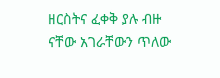ዘርስትና ፈቀቅ ያሉ ብዙ ናቸው አገራቸውን ጥለው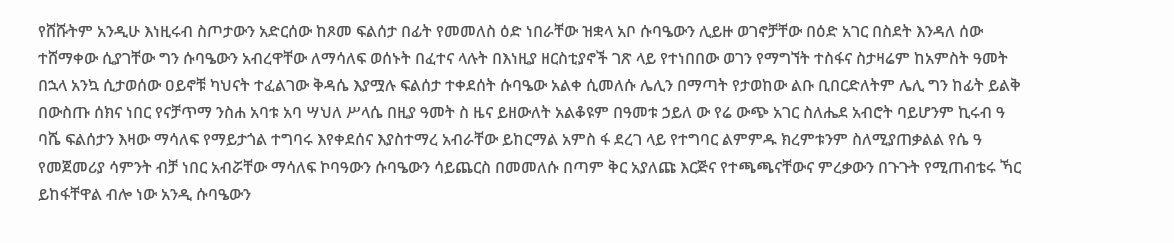የሸሹትም አንዲሁ እነዚሩብ ስጦታውን አድርሰው ከጾመ ፍልሰታ በፊት የመመለስ ዕድ ነበራቸው ዝቋላ አቦ ሱባዔውን ሊይዙ ወገኖቻቸው በዕድ አገር በስደት እንዳለ ሰው ተሸማቀው ሲያገቸው ግን ሱባዔውን አብረዋቸው ለማሳለፍ ወሰኑት በፈተና ላሉት በእነዚያ ዘርስቲያኖች ገጽ ላይ የተነበበው ወገን የማግኘት ተስፋና ስታዛሬም ከአምስት ዓመት በኋላ አንኳ ሲታወሰው ዐይኖቹ ካህናት ተፈልገው ቅዳሴ እያሟሉ ፍልሰታ ተቀደሰት ሱባዔው አልቀ ሲመለሱ ሌሊን በማጣት የታወከው ልቡ ቢበርድለትም ሌሊ ግን ከፊት ይልቅ በውስጡ ሰክና ነበር የናቻጥማ ንስሐ አባቱ አባ ሣህለ ሥላሴ በዚያ ዓመት ስ ዜና ይዘውለት አልቆዩም በዓመቱ ኃይለ ው የሬ ውጭ አገር ስለሔደ አብሮት ባይሆንም ኪሩብ ዓ ባሼ ፍልሰታን እዛው ማሳለፍ የማይታጎል ተግባሩ እየቀደሰና እያስተማረ አብራቸው ይከርማል አምስ ፋ ደረገ ላይ የተግባር ልምምዱ ክረምቱንም ስለሚያጠቃልል የሴ ዓ የመጀመሪያ ሳምንት ብቻ ነበር አብሯቸው ማሳለፍ ኮባዓውን ሱባዔውን ሳይጨርስ በመመለሱ በጣም ቅር አያለጩ እርጅና የተጫጫናቸውና ምረቃውን በጉጉት የሚጠብቴሩ ኻር ይከፋቸዋል ብሎ ነው አንዲ ሱባዔውን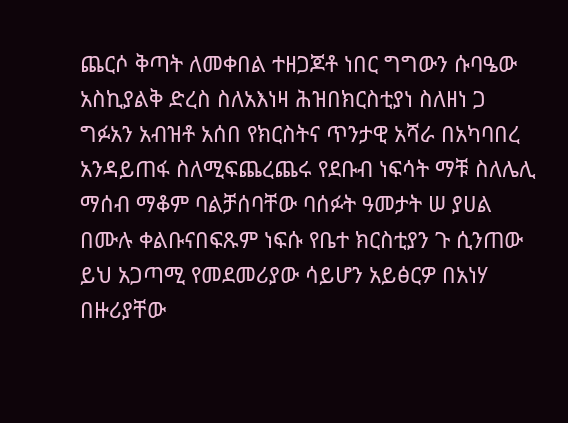ጨርሶ ቅጣት ለመቀበል ተዘጋጆቶ ነበር ግግውን ሱባዔው አስኪያልቅ ድረስ ስለአእነዛ ሕዝበክርስቲያነ ስለዘነ ጋ ግፉአን አብዝቶ አሰበ የክርስትና ጥንታዊ አሻራ በአካባበረ አንዳይጠፋ ስለሚፍጨረጨሩ የደቡብ ነፍሳት ማቹ ስለሌሊ ማሰብ ማቆም ባልቻሰባቸው ባሰፉት ዓመታት ሠ ያሀል በሙሉ ቀልቡናበፍጹም ነፍሱ የቤተ ክርስቲያን ጉ ሲንጠው ይህ አጋጣሚ የመደመሪያው ሳይሆን አይፅርዎ በአነሃ በዙሪያቸው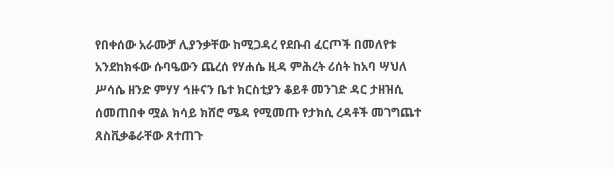የበቀሰው አራሙቻ ሊያንቃቸው ከሚጋዳረ የደቡብ ፈርጦች በመለየቱ አንደከክፋው ሱባዔውን ጨረሰ የሃሐሴ ዚዳ ምሕረት ሪሰት ከአባ ሣህለ ሥሳሴ ዘንድ ምሃሃ ኅዙናን ቤተ ክርስቲያን ቆይቶ መንገድ ዳር ታዘዝሲ ሰመጠበቀ ሟል ክሳይ ክሸሮ ሜዳ የሚመጡ የታክሲ ረዳቶች መገግጨተ ጸስቪቃቆራቸው ጸተጠጉ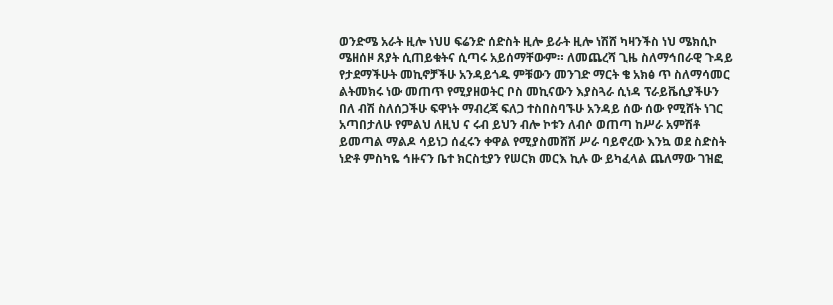ወንድሜ አራት ዚሎ ነህሀ ፍሬንድ ሰድስት ዚሎ ይራት ዚሎ ነሽሸ ካዛንችስ ነህ ሜክሲኮ ሜዘሰዞ ጸያት ሲጠይቁትና ሲጣሩ አይሰማቸውም። ለመጨረሻ ጊዜ ስለማኅበራዊ ጉዳይ የታደማችሁት መኪኖቻችሁ አንዳይጎዱ ምቹውን መንገድ ማርት ቄ አክፅ ጥ ስለማሳመር ልትመክሩ ነው መጠጥ የሚያዘወትር ቦስ መኪናውን እያስጓራ ሲነዳ ፕራይቬሲያችሁን በለ ብሽ ስለሰጋችሁ ፍዋነት ማብረጃ ፍለጋ ተስበስባኙሁ አንዳይ ሰው ሰው የሚሸት ነገር አጣበታለሁ የምልህ ለዚህ ና ሩብ ይህን ብሎ ኮቱን ለብሶ ወጠጣ ከሥራ አምሽቶ ይመጣል ማልዶ ሳይነጋ ሰፈሩን ቀዋል የሚያስመሸሽ ሥራ ባይኖረው እንኳ ወደ ስድስት ነድቶ ምስካዬ ኅዙናን ቤተ ክርስቲያን የሠርክ መርእ ኪሉ ው ይካፈላል ጨለማው ገዝፎ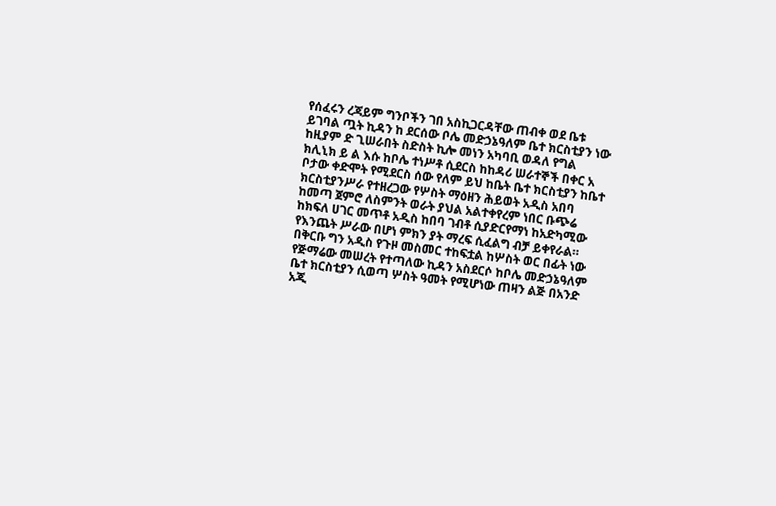የሰፈሩን ረጃይም ግንቦችን ገበ አስኪጋርዳቸው ጠብቀ ወደ ቤቱ ይገባል ጧት ኪዳን ከ ደርሰው ቦሌ መድኃኔዓለም ቤተ ክርስቲያን ነው ከዚያም ድ ጊሠራበት ስድስት ኪሎ መነን አካባቢ ወዳለ የግል ክሊኒክ ይ ል እሱ ከቦሌ ተነሥቶ ሲደርስ ከከዳሪ ሠራተኞች በቀር አ ቦታው ቀድሞት የሚደርስ ሰው የለም ይህ ከቤት ቤተ ክርስቲያን ከቤተ ክርስቲያንሥራ የተዘረጋው የሦስት ማዕዘን ሕይወት አዲስ አበባ ከመጣ ጀምሮ ለስምንት ወራት ያህል አልተቀየረም ነበር ቡጭሬ ከክፍለ ሀገር መጥቶ አዲስ ከበባ ገብቶ ሲያድርየማነ ከአድካሚው የእንጨት ሥራው በሆነ ምክን ያት ማረፍ ሲፈልግ ብቻ ይቀየራል። በቅርቡ ግን አዲስ የጉዞ መስመር ተከፍቷል ከሦስት ወር በፊት ነው የጅማሬው መሠረት የተጣለው ኪዳን አስደርሶ ከቦሌ መድኃኔዓለም ቤተ ክርስቲያን ሲወጣ ሦስት ዓመት የሚሆነው ጠዛን ልጅ በአንድ አጂ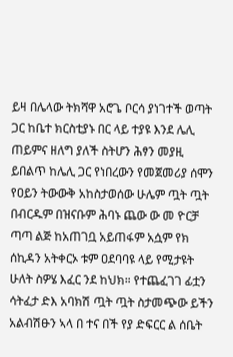ይዛ በሌላው ትክሻዋ አሮጌ ቦርሳ ያነገተች ወጣት ጋር ከቤተ ክርስቲያኑ በር ላይ ተያዩ እንደ ሌሊ ጠይምና ዘለግ ያለች ስትሆን ሕፃን መያዚ ይበልጥ ከሌሊ ጋር የነበረውን የመጀመሪያ ሰሞን የዐይን ትውውቅ አከስታወሰው ሁሌም ጧት ጧት በብርዱም በዝናቡም ሕባኑ ጨው ው መ ዮርቻ ጣጣ ልጅ ከአጠገቧ አይጠፋም አሷም የክ ሰኪዳን አትቀርኦ ቱም ዐደባባዩ ላይ የሚታዩት ሁለት ስዎሄ እፈር ንደ ከህክ። የተጨፈገገ ፊቷን ሳትፈታ ድእ አባክሽ ጧት ጧት ስታመጭው ይችን አልብሽፁን ኣላ በ ተና በች የያ ድፍርር ል ሰቤት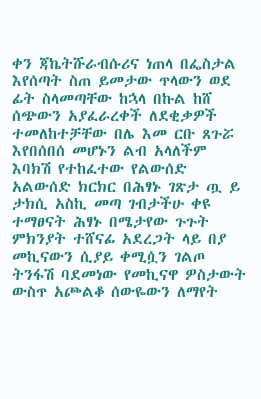ቀን ጃኬትሹራብሱሪና ነጠላ በፌስታል እየሰጣት ስጠ ይመታው ጥላውን ወደ ፊት ስላመጣቸው ከኋላ በኩል ከሸ ሰጭውን አያፈራረቀች ለደቂቃዎች ተመለከተቻቸው በሌ እመ ርቡ ጸጉሯ እየበሰበሰ መሆኑን ልብ አላለችም እባክሽ የተከፈተው የልውሰድ አልውሰድ ክርክር በሕፃኑ ገጽታ ጧ ይ ታክሲ አስኪ መጣ ገብታችሁ ቀዩ ተማፀናት ሕፃኑ በሜታየው ጉጉት ምክንያት ተሸናፊ አደረጋት ላይ በያ መኪናውን ሲያይ ቀሚሷን ገልጦ ትንፋሽ ባደመነው የመኪናዋ ዎስታውት ውስጥ አጮልቆ ሰውዬውን ለማየት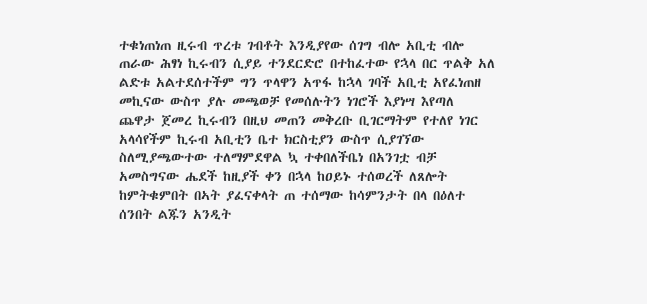ተቁነጠነጠ ዚሩብ ጥረቱ ገብቶት እንዲያየው ሰገግ ብሎ አቢቲ ብሎ ጠራው ሕፃነ ኪሩብን ሲያይ ተንደርድሮ በተከፈተው የኋላ በር ጥልቅ አለ ልድቱ አልተደሰተችም ግን ጥላዋን አጥፋ ከኋላ ገባች አቢቲ አየፈነጠዘ መኪናው ውስጥ ያሉ መጫወቻ የመሰሉትን ነገሮች እያነሣ እየጣለ ጨዋታ ጀመረ ኪሩብን በዚህ መጠን መቅረቡ ቢገርማትም የተለየ ነገር አላሳየችም ኪሩብ አቢቲን ቤተ ክርስቲያን ውስጥ ሲያገኘው ስለሚያጫውተው ተለማምደዋል ኳ ተቀበለችቤነ በአንገቷ ብቻ አመስግናው ሔደች ከዚያች ቀን በኋላ ከዐይኑ ተሰወረች ለጸሎት ከምትቁምበት በኣት ያፈናቀላት ጠ ተሰማው ከሳምንታት በላ በዕለተ ሰንበት ልጁን አንዲት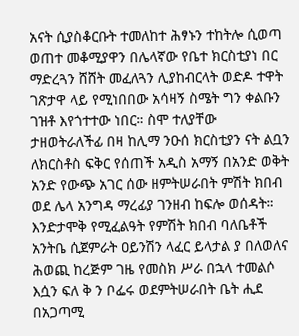አናት ሲያስቆርቡት ተመለከተ ሕፃኑን ተከትሎ ሲወጣ ወጠተ መቆሚያዋን በሌላኛው የቤተ ክርስቲያነ በር ማድረጓን ሸሸት መፈለጓን ሊያከብርላት ወድዶ ተዋት ገጽታዋ ላይ የሚነበበው አሳዛኝ ስሜት ግን ቀልቡን ገዝቶ እየጎተተው ነበር። ስሞ ተለያቸው ታዘወትራለችፊ በዛ ከሊማ ንዑሰ ክርስቲያን ናት ልቧን ለክርስቶስ ፍቅር የሰጠች አዲስ አማኝ በአንድ ወቅት አንድ የውጭ አገር ሰው ዘምትሠራበት ምሽት ክበብ ወደ ሌላ አንግዳ ማረፊያ ገንዘብ ከፍሎ ወሰዳት። እንድታሞቅ የሚፈልዓት የምሽት ክበብ ባለቤቶች አንትቤ ሲጀምራት ዐይንሽን ላፈር ይላታል ያ በለወለና ሕወጪ ከረጅም ገዜ የመስክ ሥራ በኋላ ተመልሶ እሷን ፍለ ቅ ን ቦፌሩ ወደምትሠራበት ቤት ሒደ በአጋጣሚ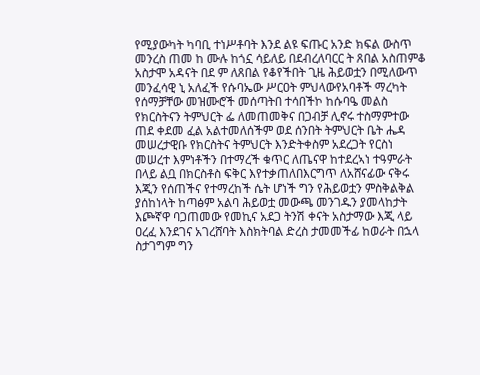የሚያውካት ካባቢ ተነሥቶባት እንደ ልዩ ፍጡር አንድ ክፍል ውስጥ መንረስ ጠመ ከ ሙሉ ከጎኗ ሳይለይ በደብረለባርር ት ጸበል አስጠምቆ አስታሞ አዳናት በደ ም ለጸበል የቆየችበት ጊዜ ሕይወቷን በሚለውጥ መንፈሳዊ ኒ አለፈች የሱባኤው ሥርዐት ምህላውየአባቶች ማረካት የሰማቻቸው መዝሙሮች መሰጣትበ ተሳበችኮ ከሱባዔ መልስ የክርስትናን ትምህርት ፌ ለመጠመቅና በጋብቻ ሊኖሩ ተስማምተው ጠደ ቀደመ ፈል አልተመለሰችም ወደ ሰንበት ትምህርት ቤት ሔዳ መሠረታዊቡ የክርስትና ትምህርት እንድትቀስም አደረጋት የርስነ መሠረተ እምነቶችን በተማረች ቁጥር ለጤናዋ ከተደረኣነ ተዓምራት በላይ ልቧ በክርስቶስ ፍቅር እየተቃጠለበእርግጥ ለአሸናፊው ናቅሩ እጂን የሰጠችና የተማረከች ሴት ሆነች ግን የሕይወቷን ምስቅልቅል ያሰከነላት ከጣፅም አልባ ሕይወቷ መውጫ መንገዱን ያመላከታት እጮኛዋ ባጋጠመው የመኪና አደጋ ትንሽ ቀናት አስታማው እጂ ላይ ዐረፈ እንደገና አገረሸባት እስክትባል ድረስ ታመመችፊ ከወራት በኋላ ስታገግም ግን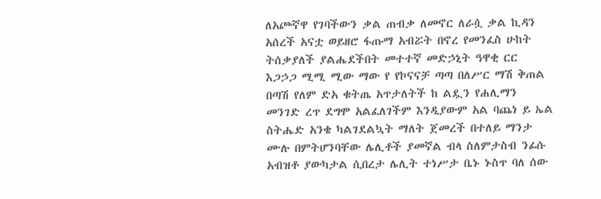ለአጮኛዋ የገባችውን ቃል ጠብቃ ለመኖር ለራሷ ቃል ኪዳን አሰረች አናቷ ወይዘሮ ፋጡማ አብሯት በኖረ የመንፈስ ሁከት ትሰቃያለች ያልሔደችበት መተተኛ መድኃኒት ዓዋቂ ርር እጋኃጋ ሚሚ ሚው ማው የ የኮናናቻ ጣጣ በለሥር ማሽ ቅጠል በጣሽ የለም ድአ ቁትጤ አጥታለትች ከ ልዷን የሐሊማን መንገድ ረጥ ደግሞ አልፈለገችም እንዲያውም አል ባጨነ ይ ኤል ስትሔድ አንቄ ካልገደልኳት ማለት ጀመረች በተለይ ማንታ ሙሉ በምትሆንባቸው ሌሊቶች ያመኛል ብላ ስለምታስብ ንፊሱ አብዝቶ ያውካታል ሲበረታ ሌሊት ተነሥታ ቤኑ ኑስጥ ባለ ሰው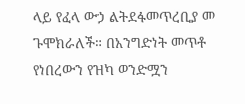ላይ የፈላ ውኃ ልትደፋመጥረቢያ መ ጉሞክራለች። በአንግድነት መጥቶ የነበረውን የዝካ ወንድሟን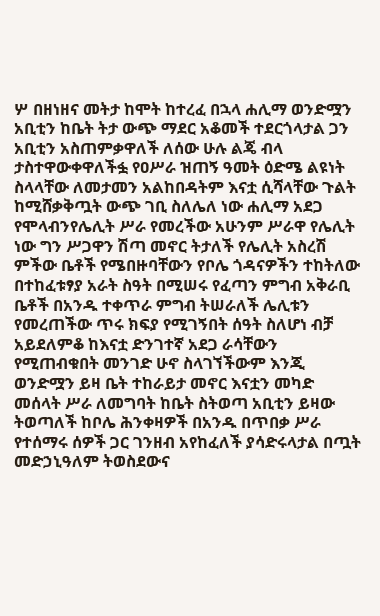ሦ በዘነዘና መትታ ከሞት ከተረፈ በኋላ ሐሊማ ወንድሟን አቢቲን ከቤት ትታ ውጭ ማደር አቆመች ተደርጎላታል ጋን አቢቲን አስጠምቃዋለች ለሰው ሁሉ ልጄ ብላ ታስተዋውቀዋለችፏ የዐሥራ ዝጠኝ ዓመት ዕድሜ ልዩነት ስላላቸው ለመታመን አልከበዳትም እናቷ ሲሻላቸው ጉልት ከሚሸቃቅጧት ውጭ ገቢ ስለሌለ ነው ሐሊማ አደጋ የሞላብንየሌሊት ሥራ የመረችው አሁንም ሥራዋ የሌሊት ነው ግን ሥጋዋን ሽጣ መኖር ትታለች የሌሊት አስረሽ ምችው ቤቶች የሜበዙባቸውን የቦሌ ጎዳናዎችን ተከትለው በተከፈቱፃያ አራት ስዓት በሚሠሩ የፈጣን ምግብ አቅራቢ ቤቶች በአንዱ ተቀጥራ ምግብ ትሠራለች ሌሊቱን የመረጠችው ጥሩ ክፍያ የሚገኝበት ሰዓት ስለሆነ ብቻ አይደለምቆ ከእናቷ ድንገተኛ አደጋ ራሳቸውን የሚጠብቁበት መንገድ ሁኖ ስላገኘችውም እንጂ ወንድሟን ይዛ ቤት ተከራይታ መኖር እናቷን መካድ መሰላት ሥራ ለመግባት ከቤት ስትወጣ አቢቲን ይዛው ትወጣለች ከቦሌ ሕንቀዛዎች በአንዱ በጥበቃ ሥራ የተሰማሩ ሰዎች ጋር ገንዘብ አየከፈለች ያሳድሩላታል በጧት መድኃኒዓለም ትወስደውና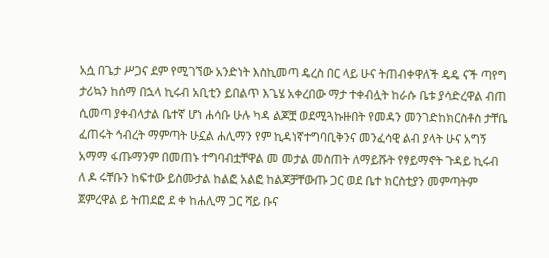አሷ በጌታ ሥጋና ደም የሚገኘው አንድነት እስኪመጣ ዴረስ በር ላይ ሁና ትጠብቀዋለች ዴዴ ናች ጣየግ ታሪኳን ከሰማ በኋላ ኪሩብ አቢቲን ይበልጥ እጌሄ አቀረበው ማታ ተቀብሏት ከራሱ ቤቱ ያሳድረዋል ብጠ ሲመጣ ያቀብላታል ቤተኛ ሆነ ሐሳቡ ሁሉ ካዳ ልጆቿ ወደሚጓኩዙበት የመዳን መንገድከክርስቶስ ታቸቤ ፈጠሩት ኅብረት ማምጣት ሁኗል ሐሊማን የም ኪዳነኛተግባቢቅንና መንፈሳዊ ልብ ያላት ሁና አግኝ አማማ ፋጡማንም በመጠኑ ተግባብቷቸዋል መ መታል መስጠት ለማይሹት የፃይማኖት ጉዳይ ኪሩብ ለ ዶ ሩቸቡን ከፍተው ይስሙታል ከልፎ አልፎ ከልጆቻቸውጡ ጋር ወደ ቤተ ክርስቲያን መምጣትም ጀምረዋል ይ ትጠደፎ ደ ቀ ከሐሊማ ጋር ሻይ ቡና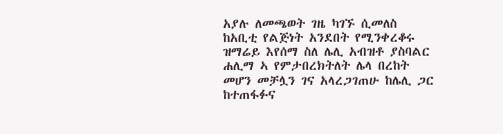አያሉ ለመጫወት ገዜ ካገኙ ሲመለስ ከአቢቲ የልጅነት አንደበት የሚንቀረቆሩ ዝማሬይ እየሰማ ስለ ሌሊ አብዝቶ ያስባልር ሐሊማ ኣ የምታበረክትለት ሌላ በረከት መሆን መቻሏን ገና አላረጋገጠሁ ከሌሊ ጋር ከተጠፋፉና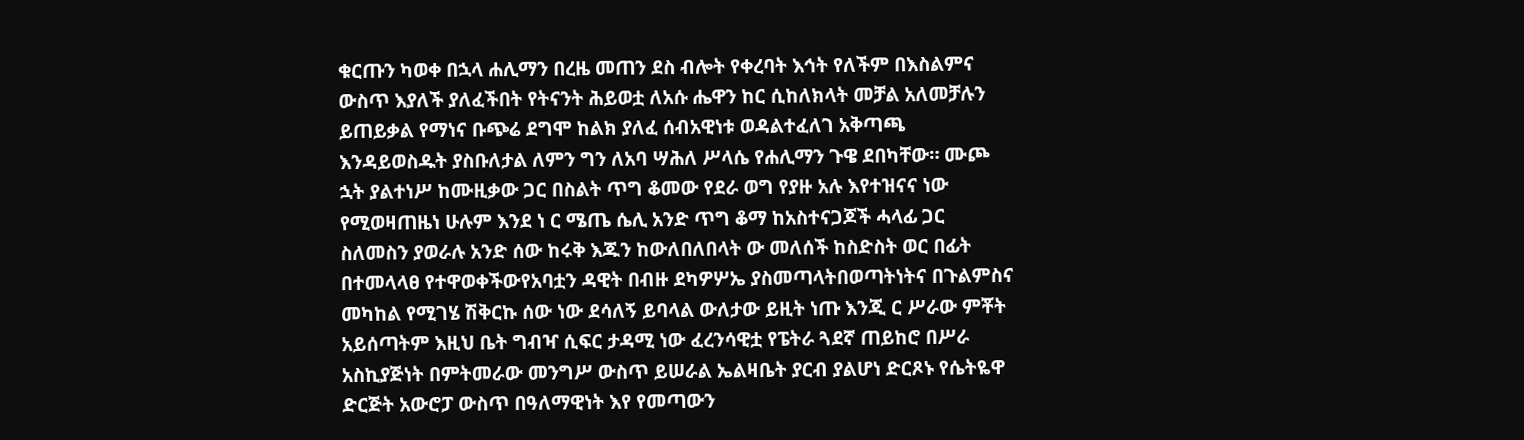ቁርጡን ካወቀ በኋላ ሐሊማን በረዜ መጠን ደስ ብሎት የቀረባት እኅት የለችም በእስልምና ውስጥ እያለች ያለፈችበት የትናንት ሕይወቷ ለአሱ ሔዋን ከር ሲከለክላት መቻል አለመቻሉን ይጠይቃል የማነና ቡጭሬ ደግሞ ከልክ ያለፈ ሰብአዊነቱ ወዳልተፈለገ አቅጣጫ እንዳይወስዱት ያስቡለታል ለምን ግን ለአባ ሣሕለ ሥላሴ የሐሊማን ጉዌ ደበካቸው። ሙጮ ኋት ያልተነሥ ከሙዚቃው ጋር በስልት ጥግ ቆመው የደራ ወግ የያዙ አሉ እየተዝናና ነው የሚወዛጠዜነ ሁሉም እንደ ነ ር ሜጤ ሴሊ አንድ ጥግ ቆማ ከአስተናጋጆች ሓላፊ ጋር ስለመስን ያወራሉ አንድ ሰው ከሩቅ እጁን ከውለበለበላት ው መለሰች ከስድስት ወር በፊት በተመላላፀ የተዋወቀችውየአባቷን ዳዊት በብዙ ደካዎሦኤ ያስመጣላትበወጣትነትና በጉልምስና መካከል የሚገሄ ሽቅርኩ ሰው ነው ደሳለኝ ይባላል ውለታው ይዚት ነጡ እንጂ ር ሥራው ምቾት አይሰጣትም እዚህ ቤት ግብዣ ሲፍር ታዳሚ ነው ፈረንሳዊቷ የፔትራ ጓደኛ ጠይከሮ በሥራ አስኪያጅነት በምትመራው መንግሥ ውስጥ ይሠራል ኤልዛቤት ያርብ ያልሆነ ድርጾኑ የሴትዬዋ ድርጅት አውሮፓ ውስጥ በዓለማዊነት እየ የመጣውን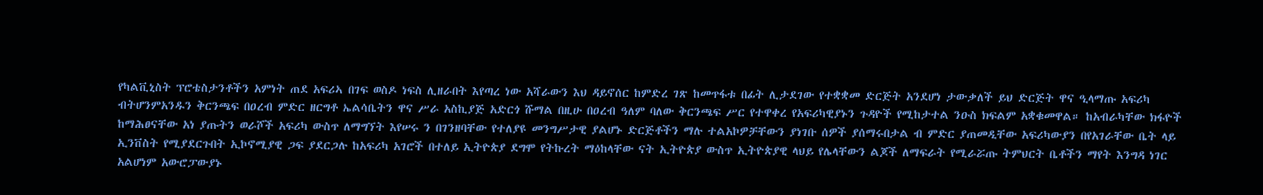የካልቪኒስት ፕሮቴስታንቶችን አምነት ጠደ አፍሪኣ በገፍ ወስዶ ነፍስ ሊዘራበት እየጣረ ነው አሻራውን እህ ዳይኖሰር ከምድረ ገጽ ከመጥፋቱ በፊት ሊታደገው የተቋቋመ ድርጅት አንደሆነ ታውቃለች ይህ ድርጅት ዋና ዒላማጡ አፍሪካ ብትሆንምአንዱን ቅርንጫፍ በዐረብ ምድር ዘርግቶ ኤልሳቤትን ዋና ሥራ አስኪያጅ አድርጎ ሹማል በዚሁ በዐረብ ዓለም ባለው ቅርንጫፍ ሥር የተዋቀረ የአፍሪካዊያኑን ጉዳዮች የሚከታተል ንዑስ ክፍልም አቋቁመዋል። ከአብራካቸው ክፋዮች ከማሕፀናቸው አነ ያጡትን ወራሾች አፍሪካ ውስጥ ለማግኘት እየሠሩ ን በገንዘባቸው የተለያዩ መንግሥታዊ ያልሆኑ ድርጅቶችን ማሉ ተልአኮዎቻቸውን ያነገቡ ሰዎች ያሰማሩበታል ብ ምድር ያጠመዲቸው አፍሪካውያን በየአገራቸው ቤት ላይ ኢንቨስት የሚያደርጉበት ኢኮኖሚያዊ ጋፍ ያደርጋሉ ከአፍሪካ አገሮች በተለይ ኢትዮጵያ ደግሞ የትኩረት ማዕከላቸው ናት ኢትዮጵያ ውስጥ ኢትዮጵያዊ ላህይ የሌላቸውን ልጆች ለማፍራት የሚራሯጡ ትምህርት ቤቶችን ማየት እንግዳ ነገር አልሆነም አውሮፓውያኑ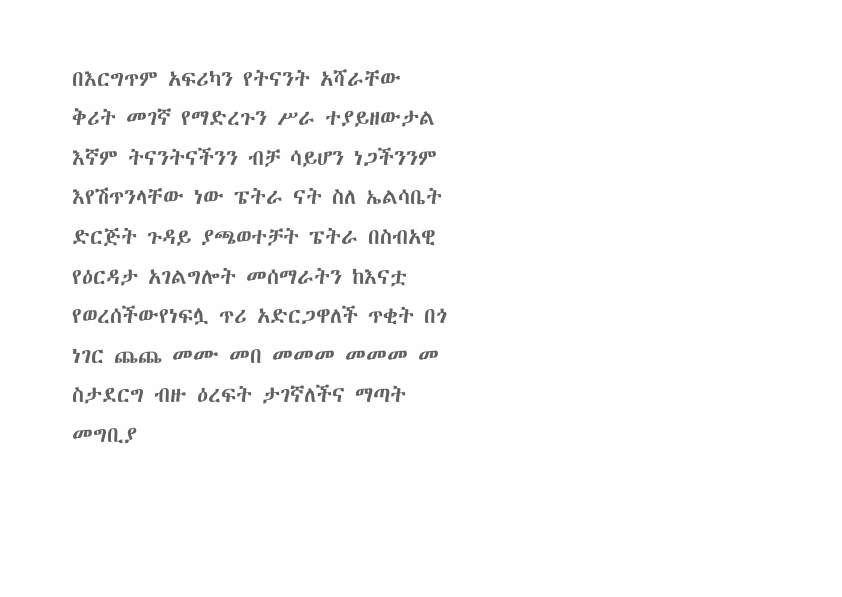በእርግጥም አፍሪካን የትናንት አሻራቸው ቅሪት መገኛ የማድረጉን ሥራ ተያይዘውታል እኛም ትናንትናችንን ብቻ ሳይሆን ነጋችንንም እየሽጥንላቸው ነው ፔትራ ናት ስለ ኤልሳቤት ድርጅት ጉዳይ ያጫወተቻት ፔትራ በስብአዊ የዕርዳታ አገልግሎት መሰማራትን ከእናቷ የወረሰችውየነፍሏ ጥሪ አድርጋዋለች ጥቂት በጎ ነገር ጨጨ መሙ መበ መመመ መመመ መ ስታደርግ ብዙ ዕረፍት ታገኛለችና ማጣት መግቢያ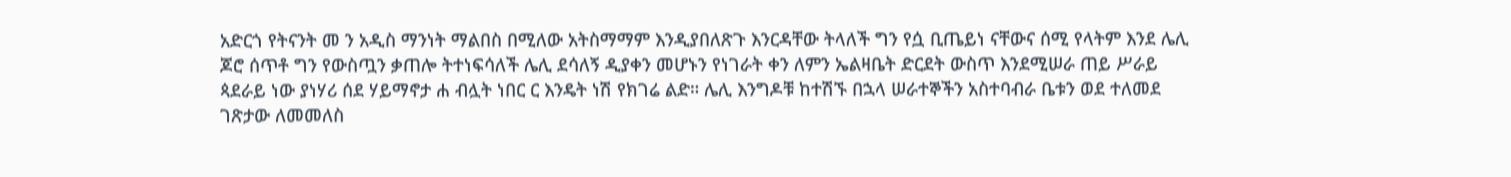አድርጎ የትናንት መ ን አዲስ ማንነት ማልበስ በሚለው አትስማማም እንዲያበለጽጉ እንርዳቸው ትላለች ግን የሷ ቢጤይነ ናቸውና ሰሚ የላትም እንደ ሌሊ ጆሮ ሰጥቶ ግን የውስጧን ቃጠሎ ትተነፍሳለች ሌሊ ደሳለኝ ዲያቀን መሆኑን የነገራት ቀን ለምን ኤልዛቤት ድርደት ውስጥ እንደሚሠራ ጠይ ሥራይ ጳደራይ ነው ያነሃሪ ሰደ ሃይማኖታ ሐ ብሏት ነበር ር እንዴት ነሽ የክገሬ ልድ። ሌሊ እንግዶቹ ከተሽኙ በኋላ ሠራተኞችን አስተባብራ ቤቱን ወደ ተለመደ ገጽታው ለመመለስ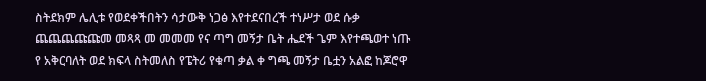ስትደክም ሌሊቱ የወደቀችበትን ሳታውቅ ነጋፅ እየተደናበረች ተነሥታ ወደ ሱቃ ጨጨጨጩጩመ መጻጻ መ መመመ የና ጣግ መኝታ ቤት ሔደች ጌም እየተጫወተ ነጡ የ አቅርባለት ወደ ክፍላ ስትመለስ የፔትሪ የቁጣ ቃል ቀ ግጫ መኝታ ቤቷን አልፎ ከጆሮዋ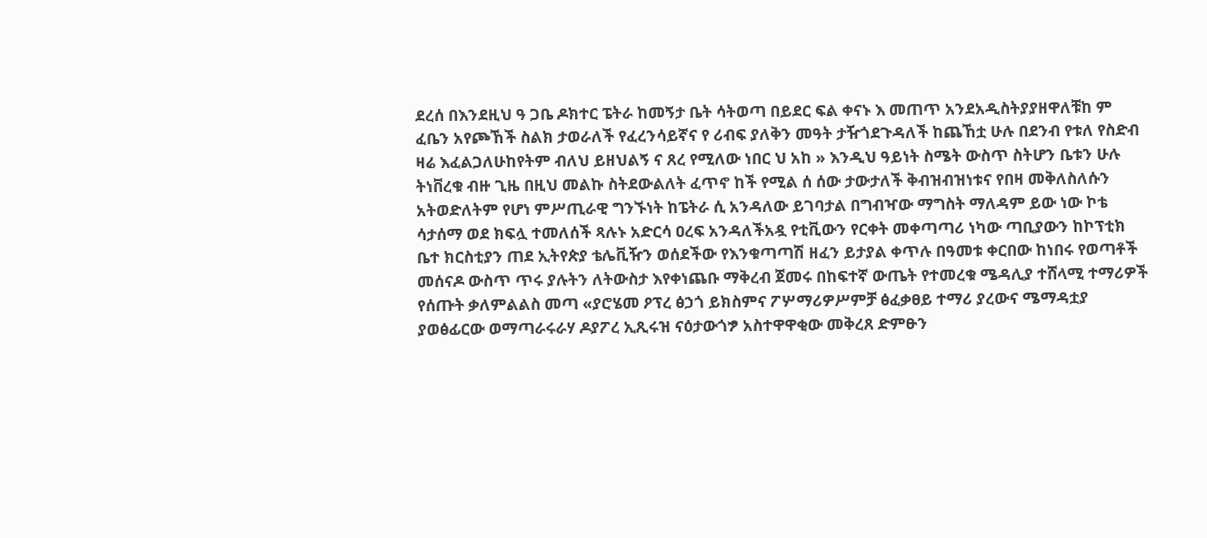ደረሰ በእንደዚህ ዓ ጋቤ ዶክተር ፔትራ ከመኝታ ቤት ሳትወጣ በይደር ፍል ቀናኑ እ መጠጥ አንደአዲስትያያዘዋለቹከ ም ፈቤን አየጮኸች ስልክ ታወራለች የፈረንሳይኛና የ ሪብፍ ያለቅን መዓት ታዥጎደጉዳለች ከጨኸቷ ሁሉ በደንብ የቱለ የስድብ ዛሬ እፈልጋለሁከየትም ብለህ ይዘህልኝ ና ጸረ የሚለው ነበር ህ አከ » እንዲህ ዓይነት ስሜት ውስጥ ስትሆን ቤቱን ሁሉ ትነቨረቁ ብዙ ጊዜ በዚህ መልኩ ስትደውልለት ፈጥኖ ከች የሚል ሰ ሰው ታውታለች ቅብዝብዝነቱና የበዛ መቅለስለሱን አትወድለትም የሆነ ምሥጢራዊ ግንኙነት ከፔትራ ሲ አንዳለው ይገባታል በግብዣው ማግስት ማለዳም ይው ነው ኮቴ ሳታሰማ ወደ ክፍሏ ተመለሰች ጻሉኑ አድርሳ ዐረፍ አንዳለችአዷ የቲቪውን የርቀት መቀጣጣሪ ነካው ጣቢያውን ከኮፕቲክ ቤተ ክርስቲያን ጠደ ኢትየጵያ ቴሌቪዥን ወሰደችው የእንቁጣጣሽ ዘፈን ይታያል ቀጥሉ በዓመቱ ቀርበው ከነበሩ የወጣቶች መሰናዶ ውስጥ ጥሩ ያሉትን ለትውስታ እየቀነጨቡ ማቅረብ ጀመሩ በከፍተኛ ውጤት የተመረቁ ሜዳሊያ ተሸላሚ ተማሪዎች የሰጡት ቃለምልልስ መጣ «ያሮሄመ ዖፕረ ፅኃጎ ይክስምና ፖሦማሪዎሥምቻ ፅፈቃፀይ ተማሪ ያረውና ሜማዳቷያ ያወፅፊርው ወማጣራሩራሃ ዶያፖረ ኢጺሩዝ ናዕታውጎፇ አስተዋዋቂው መቅረጸ ድምፁን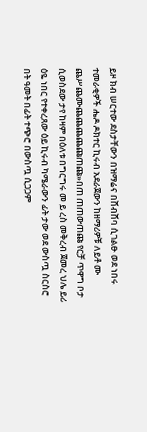ይዞ ክብ ሠርተው ደስታቸውን በዝማሬና በሸብሸባ ሲገልፁ ወደ ነበሩ ተመራቂዎች ሔዶ ዶክተር ኪሩብ አደራጀውን ከዘማሪዎቹ ለይቶ ሙ ጨሥጨሙጨጨጨጨጩጠጩ»በጠ ጠጠውጠጩ የርቻ ጥዋግ ቦታ ሲወስደው ታየ ከዛም በዕለቱ በግርግሩ መ ይ ረስ መቅረብ ጀመረ ህሌ ይሪ ዕዬ ነበር የተቀረጸው ዕይ ኪሩብ ካሜራውን ፊት ታው ወደ ውስጧ ስርስሮ በት ዓመት በፊት ተጭሮ በውስጧ ሲጋጋም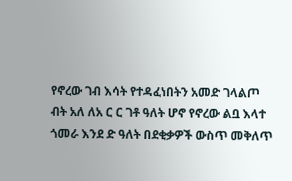የኖረው ገብ እሳት የተዳፈነበትን አመድ ገላልጦ ብት አለ ለአ ር ር ገቶ ዓለት ሆኖ የኖረው ልቧ እላተ ጎመራ እንደ ድ ዓለት በደቂቃዎች ውስጥ መቅለጥ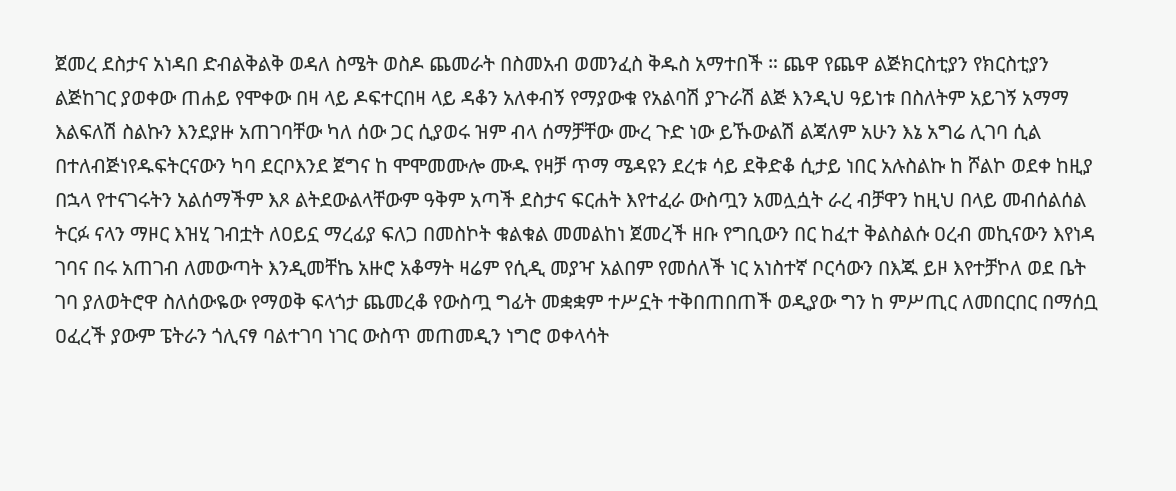ጀመረ ደስታና አነዳበ ድብልቅልቅ ወዳለ ስሜት ወስዶ ጨመራት በስመአብ ወመንፈስ ቅዱስ አማተበች ። ጨዋ የጨዋ ልጅክርስቲያን የክርስቲያን ልጅከገር ያወቀው ጠሐይ የሞቀው በዛ ላይ ዶፍተርበዛ ላይ ዳቆን አለቀብኝ የማያውቁ የአልባሽ ያጉራሽ ልጅ እንዲህ ዓይነቱ በስለትም አይገኝ አማማ እልፍለሽ ስልኩን እንደያዙ አጠገባቸው ካለ ሰው ጋር ሲያወሩ ዝም ብላ ሰማቻቸው ሙረ ጉድ ነው ይኹውልሽ ልጃለም አሁን እኔ አግሬ ሊገባ ሲል በተለብጅነየዱፍትርናውን ካባ ደርቦእንደ ጀግና ከ ሞሞመሙሎ ሙዱ የዛቻ ጥማ ሜዳዩን ደረቱ ሳይ ደቅድቆ ሲታይ ነበር አሉስልኩ ከ ሾልኮ ወደቀ ከዚያ በኋላ የተናገሩትን አልሰማችም እጾ ልትደውልላቸውም ዓቅም አጣች ደስታና ፍርሐት እየተፈራ ውስጧን አመሏሷት ራረ ብቻዋን ከዚህ በላይ መብሰልሰል ትርፉ ናላን ማዞር እዝሂ ገብቷት ለዐይኗ ማረፊያ ፍለጋ በመስኮት ቁልቁል መመልከነ ጀመረች ዘቡ የግቢውን በር ከፈተ ቅልስልሱ ዐረብ መኪናውን እየነዳ ገባና በሩ አጠገብ ለመውጣት እንዲመቸኬ አዙሮ አቆማት ዛሬም የሲዲ መያዣ አልበም የመሰለች ነር አነስተኛ ቦርሳውን በእጁ ይዞ እየተቻኮለ ወደ ቤት ገባ ያለወትሮዋ ስለሰውዬው የማወቅ ፍላጎታ ጨመረቆ የውስጧ ግፊት መቋቋም ተሥኗት ተቅበጠበጠች ወዲያው ግን ከ ምሥጢር ለመበርበር በማሰቧ ዐፈረች ያውም ፔትራን ጎሊናፃ ባልተገባ ነገር ውስጥ መጠመዲን ነግሮ ወቀላሳት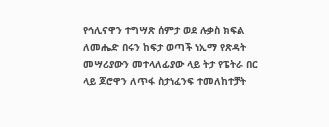የኅሊናዋን ተግሣጽ ሰምታ ወደ ሉቃስ ክፍል ለመሔድ በሩን ከፍታ ወጣች ነኢማ የጽዳት መሣሪያውን መተላለፊያው ላይ ትታ የፔትራ በር ላይ ጆሮዋን ለጥፋ ስታነፈንፍ ተመለከተቻት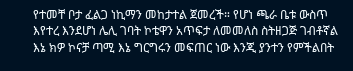የተመቸ ቦታ ፈልጋ ነኪማን መከታተል ጀመረች። የሆነ ጫራ ቤቱ ውስጥ እየተረ እንደሆነ ሌሊ ገባት ኮቴዋን አጥፍታ ለመመለስ ስትዘጋጅ ገብቶኛል እኔ ክዎ ኮናቻ ጣሚ እኔ ግርግሩን መፍጠር ነው እንጂ ያንተን የምችልበት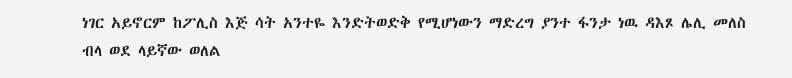ነገር አይኖርም ከፖሊስ እጅ ሳት አንተዬ እንድትወድቅ የሚሆነውን ማድረግ ያንተ ፋንታ ነዉ ዳእጾ ሌሊ መለስ ብላ ወደ ላይኛው ወለል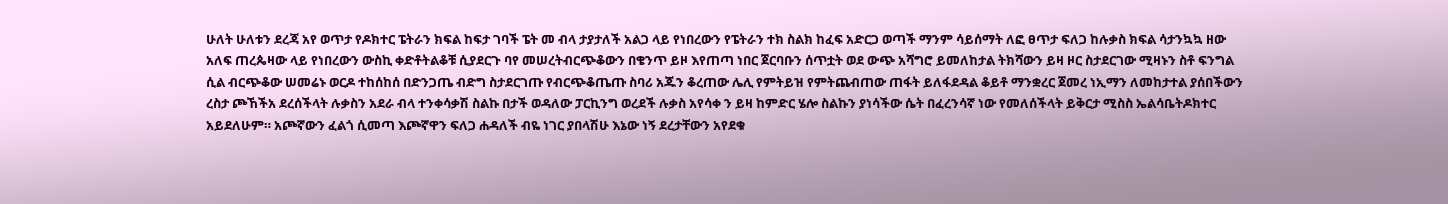ሁለት ሁለቱን ደረጃ አየ ወጥታ የዶክተር ፔትራን ክፍል ከፍታ ገባች ፔት መ ብላ ታያታለች አልጋ ላይ የነበረውን የፔትራን ተክ ስልክ ከፈፍ አድርጋ ወጣች ማንም ሳይሰማት ለፎ ፀጥታ ፍለጋ ከሉቃስ ክፍል ሳታንኳኳ ዘው አለፍ ጠረጴዛው ላይ የነበረውን ውስኪ ቀድቶትልቆቹ ሲያደርጉ ባየ መሠረትብርጭቆውን በቄንጥ ይዞ እየጠጣ ነበር ጀርባቡን ሰጥቷት ወደ ውጭ አሻግሮ ይመለከታል ትክሻውን ይዛ ዞር ስታደርገው ሚዛኑን ስቶ ፍንግል ሲል ብርጭቆው ሠመሬኑ ወርዶ ተከሰከሰ በድንጋጤ ብድግ ስታደርገጡ የብርጭቆጤጡ ስባሪ አጁን ቆረጠው ሌሊ የምትይዝ የምትጨብጠው ጠፋት ይለፋደዳል ቆይቶ ማንቋረር ጀመረ ነኢማን ለመከታተል ያሰበችውን ረስታ ጮኸችአ ደረሰችላት ሉቃስን አደራ ብላ ተንቀሳቃሽ ስልኩ በታች ወዳለው ፓርኪንግ ወረደች ሉቃስ አየሳቀ ን ይዛ ከምድር ሄሎ ስልኩን ያነሳችው ሴት በፈረንሳኛ ነው የመለሰችላት ይቅርታ ሚስስ ኤልሳቤትዶክተር አይደለሁም። አጮኛውን ፈልጎ ሲመጣ እጮኛዋን ፍለጋ ሐዳለች ብዬ ነገር ያበላሽሁ እኔው ነኝ ደረታቸውን አየደቁ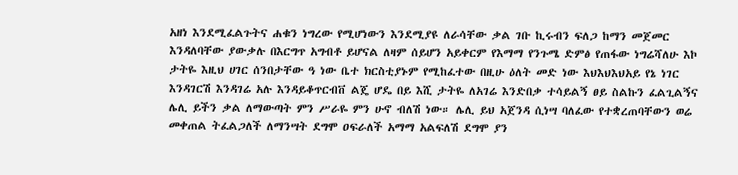አዘነ እንደሚፈልጉትና ሐቁን ነግረው የሚሆነውን እንደሚያዩ ለራሳቸው ቃል ገቡ ኪሩብን ፍለጋ ከማን መጀመር እንዳለባቸው ያውቃሉ በእርግጥ አግብቶ ይሆናል ለዛም ሰይሆን አይቀርም የእማማ የንጉሜ ድምፅ የጠፋው ነግሬሻለሁ እኮ ታትዬ እዚህ ሀገር ሰንበታቸው ዓ ነው ቤተ ክርስቲያኑም የሚከፈተው በዚሁ ዕለት መድ ነው እህእህእህአይ የኔ ነገር እንዳገርሽ እንዳገሬ አሉ እንዳይቆጥርብቨ ልጄ ሆዴ በይ እሺ ታትዬ ለአገሬ እንድበቃ ተሳይልኝ ፀይ ስልኩን ፈልጊልኝና ሌሊ ይችን ቃል ለማውጣት ምን ሥራዬ ምን ሁኖ ብለሽ ነው። ሌሊ ይህ አጀንዳ ሲነሣ ባለፈው የተቋረጠባቸውን ወሬ መቀጠል ትፈልጋለች ለማንሣት ደግሞ ዐፍራለች አማማ አልፍለሽ ደግሞ ያን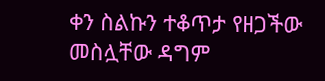ቀን ስልኩን ተቆጥታ የዘጋችው መስሏቸው ዳግም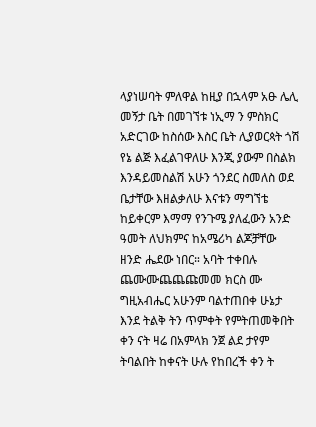ላያነሠባት ምለዋል ከዚያ በኋላም አፁ ሌሊ መኝታ ቤት በመገኘቱ ነኢማ ን ምስክር አድርገው ከስሰው እስር ቤት ሊያወርጳት ጎሽ የኔ ልጅ እፈልገዋለሁ እንጂ ያውም በስልክ እንዳይመስልሽ አሁን ጎንደር ስመለስ ወደ ቤታቸው እዘልቃለሁ እናቱን ማግኘቴ ከይቀርም እማማ የንጉሜ ያለፈውን አንድ ዓመት ለህክምና ከአሜሪካ ልጆቻቸው ዘንድ ሔደው ነበር። አባት ተቀበሉ ጨሙሙጨጨጩመመ ክርስ ሙ ግዚአብሔር አሁንም ባልተጠበቀ ሁኔታ እንደ ትልቅ ትን ጥምቀት የምትጠመቅበት ቀን ናት ዛሬ በአምላክ ንጀ ልደ ታየም ትባልበት ከቀናት ሁሉ የከበረች ቀን ት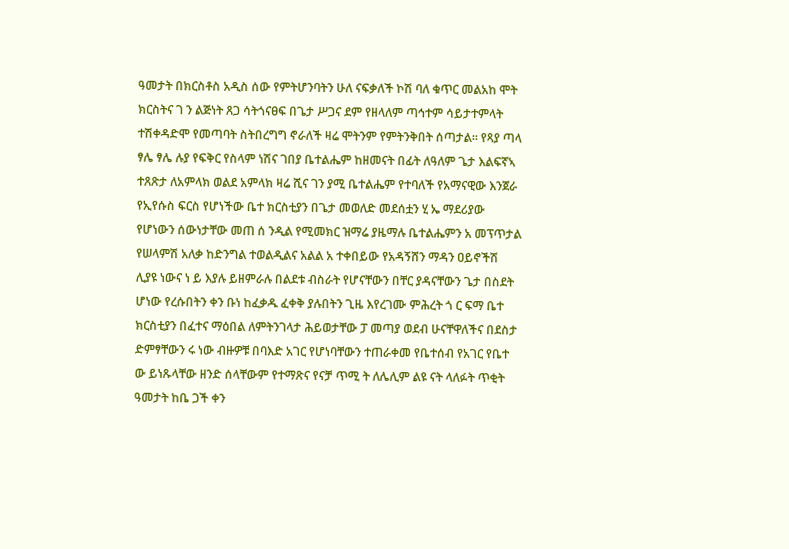ዓመታት በክርስቶስ አዲስ ሰው የምትሆንባትን ሁለ ናፍቃለች ኮሽ ባለ ቁጥር መልአከ ሞት ክርስትና ገ ን ልጅነት ጸጋ ሳትጎናፀፍ በጌታ ሥጋና ደም የዘላለም ጣኅተም ሳይታተምላት ተሽቀዳድሞ የመጣባት ስትበረግግ ኖራለች ዛሬ ሞትንም የምትንቅበት ሰጣታል። የጻያ ጣላ ፃሌ ፃሌ ሉያ የፍቅር የስላም ነሽና ገበያ ቤተልሔም ከዘመናት በፊት ለዓለም ጌታ እልፍኛኣ ተጸጽታ ለአምላክ ወልደ አምላክ ዛሬ ሺና ገን ያሚ ቤተልሔም የተባለች የአማናዊው እንጀራ የኢየሱስ ፍርስ የሆነችው ቤተ ክርስቲያን በጌታ መወለድ መደሰቷን ሂ ኤ ማደሪያው የሆነውን ሰውነታቸው መጠ ሰ ንዲል የሚመክር ዝማሬ ያዜማሉ ቤተልሔምን አ መፕጥታል የሠላምሽ አለቃ ከድንግል ተወልዲልና አልል አ ተቀበይው የአዳኝሸን ማዳን ዐይኖችሽ ሊያዩ ነውና ነ ይ እያሉ ይዘምራሉ በልደቱ ብስራት የሆናቸውን በቸር ያዳናቸውን ጌታ በስደት ሆነው የረሱበትን ቀን ቡነ ከፈቃዱ ፈቀቅ ያሉበትን ጊዜ እየረገሙ ምሕረት ጎ ር ፍማ ቤተ ክርስቲያን በፈተና ማዕበል ለምትንገላታ ሕይወታቸው ፓ መጣያ ወደብ ሁናቸዋለችና በደስታ ድምፃቸውን ሩ ነው ብዙዎቹ በባእድ አገር የሆነባቸውን ተጠራቀመ የቤተሰብ የአገር የቤተ ው ይነጹላቸው ዘንድ ሰላቸውም የተማጽና የናቻ ጥሚ ት ለሌሊም ልዩ ናት ላለፉት ጥቂት ዓመታት ከቤ ጋች ቀን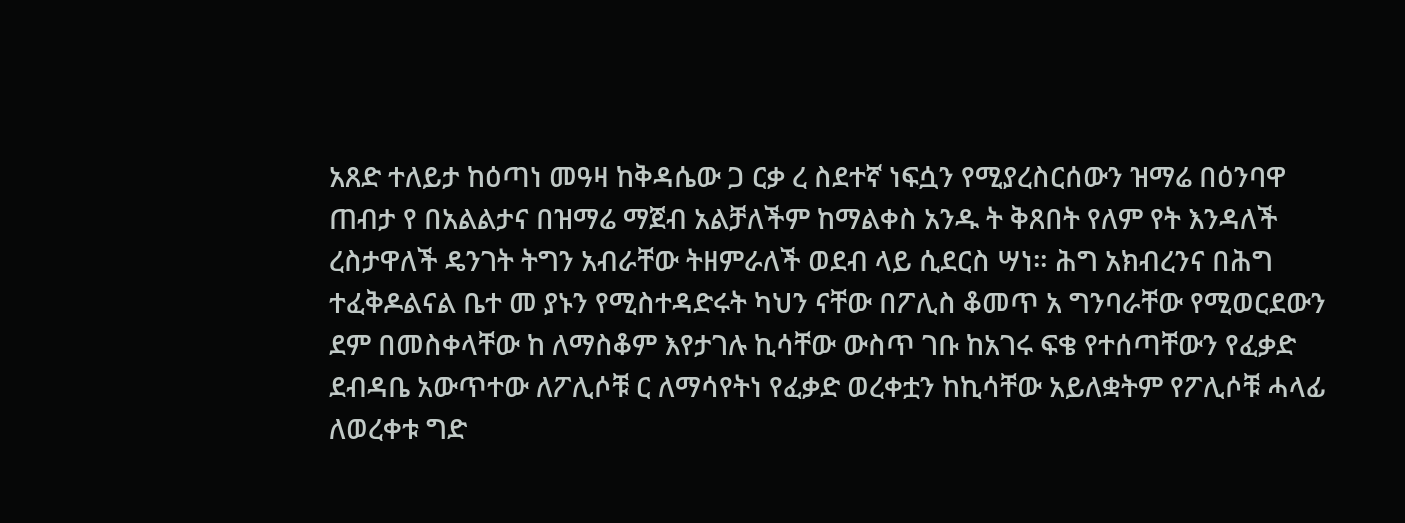አጸድ ተለይታ ከዕጣነ መዓዛ ከቅዳሴው ጋ ርቃ ረ ስደተኛ ነፍሷን የሚያረስርሰውን ዝማሬ በዕንባዋ ጠብታ የ በአልልታና በዝማሬ ማጀብ አልቻለችም ከማልቀስ አንዱ ት ቅጸበት የለም የት እንዳለች ረስታዋለች ዴንገት ትግን አብራቸው ትዘምራለች ወደብ ላይ ሲደርስ ሣነ። ሕግ አክብረንና በሕግ ተፈቅዶልናል ቤተ መ ያኑን የሚስተዳድሩት ካህን ናቸው በፖሊስ ቆመጥ አ ግንባራቸው የሚወርደውን ደም በመስቀላቸው ከ ለማስቆም እየታገሉ ኪሳቸው ውስጥ ገቡ ከአገሩ ፍቄ የተሰጣቸውን የፈቃድ ደብዳቤ አውጥተው ለፖሊሶቹ ር ለማሳየትነ የፈቃድ ወረቀቷን ከኪሳቸው አይለቋትም የፖሊሶቹ ሓላፊ ለወረቀቱ ግድ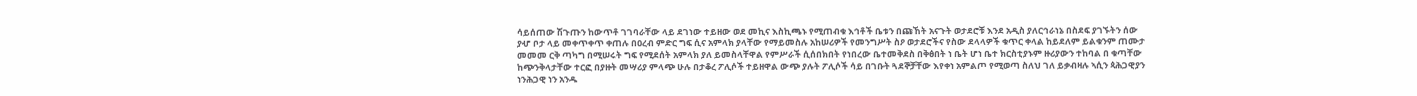ሳይሰጠው ሽጉጡን ከውጥቶ ገገባራቸው ላይ ደገነው ተይዘው ወደ መኪና እስኪጫኑ የሚጠብቁ እኅቶች ቤቱን በጩኸት አናጉት ወታደሮቹ እንደ አዲስ ያለርኅራነኔ በስደፍ ያገኙትን ሰው ያሇ ቦታ ላይ መቀጥቀጥ ቀጠሉ በዐረብ ምድር ግፍ ሲና አምላክ ያላቸው የማይመስሉ አከሠሪዎች የመንግሥት ስዖ ወታደሮችና የስው ደላላዎች ቁጥር ቀላል ከይደለም ይልቁንም ጠሙታ መመመ ርቅ ጣካግ በሚሠሩት ግፍ የሚደሰት አምላክ ያለ ይመስላቸዋል የምሥራች ሲሰበክበት የነበረው ቤተመቅደስ በቅፅበት ነ ቤት ሆነ ቤተ ክርስቲያኑም ዙሪያውን ተከባል በ ቁጣቸው ከጭንቅላታቸው ተርፎ በያዙት መሣሪያ ምላጭ ሁሉ በታቆረ ፖሊሶች ተይዘዋል ውጭ ያሉት ፖሊሶች ሳይ በገቡት ጓደኞቻቸው እየቀነ አምልጦ የሚወጣ ስለህ ገለ ይቃብዛሉ ኣሲን ጳሕጋዊያን ነንሕጋዊ ነን አንዱ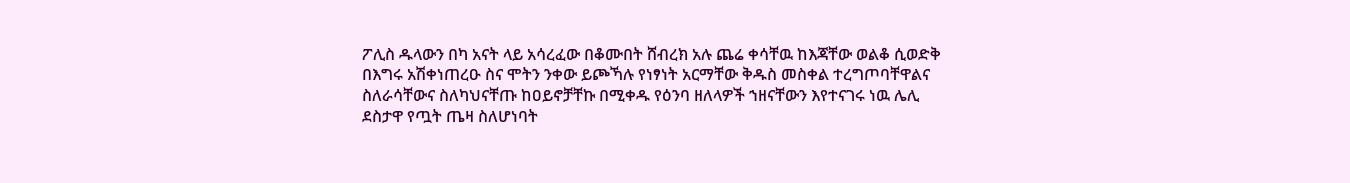ፖሊስ ዱላውን በካ አናት ላይ አሳረፈው በቆሙበት ሸብረክ አሉ ጨሬ ቀሳቸዉ ከእጃቸው ወልቆ ሲወድቅ በእግሩ አሽቀነጠረዑ ስና ሞትን ንቀው ይጮኻሉ የነፃነት አርማቸው ቅዱስ መስቀል ተረግጦባቸዋልና ስለራሳቸውና ስለካህናቸጡ ከዐይኖቻቸኩ በሚቀዱ የዕንባ ዘለላዎች ኀዘናቸውን እየተናገሩ ነዉ ሌሊ ደስታዋ የጧት ጤዛ ስለሆነባት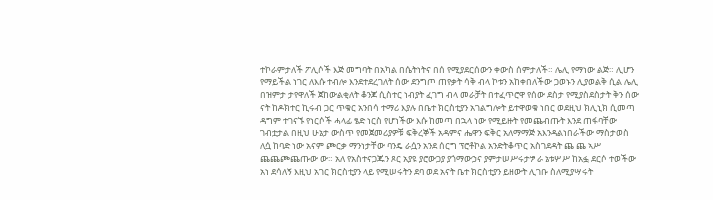ተኮራምታለች ፖሊሶች እጅ መግባት በአካል በሴትነትና በሰ የሚያደርሰውን ቀውስ ሰምታለች። ሌሊ የማነው ልጅ። ሊሆን የማይችል ነገር ለእሱ ተብሎ እንደተደረገለት ሰው ደንግጦ ጠየቃት ሳቅ ብላ ኮቱን አከቀበለችው ጋወኑን ሊያወልቅ ሲል ሌሊ በዝምታ ታየዋለች ጀከውልቂለት ቆንጆ ሲስተር ነብያት ፈገግ ብላ መራቻት በተፈጥሮዋ የሰው ደስታ የሚያስደስታት ቅን ሰው ናት ከዶክተር ኪሩብ ጋር ጥቁር አንበሳ ተማሪ እያሉ በቤተ ክርስቲያን አገልግሎት ይተዋወቁ ነበር ወደዚህ ክሊኒክ ሲመጣ ዳግም ተገናኙ የነርሶች ሓላፊ ፄድ ነርስ የሆነችው እሱ ከመጣ በኋላ ነው የሚይዙት የመጨብጡት እንደ ጠፋባቸው ገብቷታል በዚህ ሁኔታ ውስጥ የመጀመሪያዎቹ ፍቅረኞች አዳምና ሔዋን ፍቅር አለማማጅ አእንዳልነበራችው ማስታወስ ለሷ ከባድ ነው አናም ጮርቃ ማንነታቸው ባንዴ ራሷን አንደ ሰርግ ፕሮቶኮል አንድትቆጥር አስገደዳት ጨ ጨ ኣሥ ጨጨጮጨጡው ው። አለ የአስተናጋጁን ጾር አያዩ ያሮውጋያ ያጎማውኃና ያምታሠሥሩታፇ ራ ኔቱሦሥ ከአፏ ደርሶ ተወችው አነ ደሳለኝ እዚህ አገር ክርስቲያን ላይ የሚሠሩትን ደባ ወደ አናት ቤተ ክርስቲያን ይዘውት ሊገቡ ስለሚያሣሩት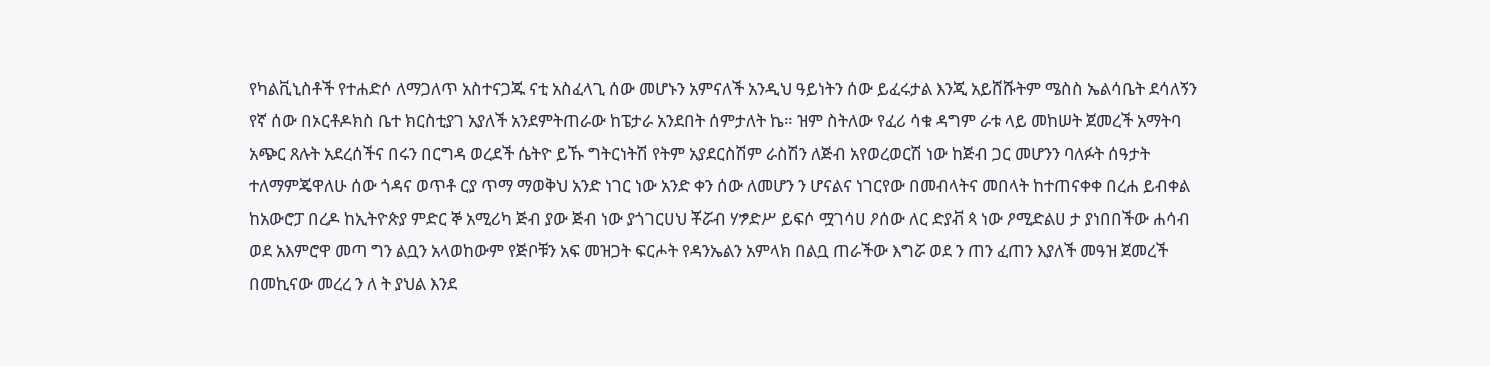የካልቪኒስቶች የተሐድሶ ለማጋለጥ አስተናጋጁ ናቲ አስፈላጊ ሰው መሆኑን አምናለች አንዲህ ዓይነትን ሰው ይፈሩታል እንጂ አይሸሹትም ሜስስ ኤልሳቤት ደሳለኝን የኛ ሰው በኦርቶዶክስ ቤተ ክርስቲያገ አያለች አንደምትጠራው ከፔታራ አንደበት ሰምታለት ኬ። ዝም ስትለው የፈሪ ሳቁ ዳግም ራቱ ላይ መከሠት ጀመረች አማትባ አጭር ጸሉት አደረሰችና በሩን በርግዳ ወረደች ሴትዮ ይኹ ግትርነትሽ የትም አያደርስሽም ራስሽን ለጅብ አየወረወርሽ ነው ከጅብ ጋር መሆንን ባለፉት ሰዓታት ተለማምጄዋለሁ ሰው ጎዳና ወጥቶ ርያ ጥማ ማወቅህ አንድ ነገር ነው አንድ ቀን ሰው ለመሆን ን ሆናልና ነገርየው በመብላትና መበላት ከተጠናቀቀ በረሐ ይብቀል ከአውሮፓ በረዶ ከኢትዮጵያ ምድር ኞ አሚሪካ ጅብ ያው ጅብ ነው ያጎገርሀህ ቾሯብ ሃፇድሥ ይፍሶ ሟገሳሀ ዖሰው ለር ድያቭ ጳ ነው ዖሚድልሀ ታ ያነበበችው ሐሳብ ወደ አእምሮዋ መጣ ግን ልቧን አላወከውም የጅቦቹን አፍ መዝጋት ፍርሖት የዳንኤልን አምላክ በልቧ ጠራችው እግሯ ወደ ን ጠን ፈጠን እያለች መዓዝ ጀመረች በመኪናው መረረ ን ለ ት ያህል እንደ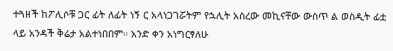ተጓዘች ከፖሊሶቹ ጋር ፊት ለፊት ነኝ ር አላነጋገሯትም የኋሊት አስረው መኪናቸው ውስጥ ል ወስዲት ፊቷ ላይ አንዳች ቅሬታ አልተነበበም። አንድ ቀን አነግርፃለሁ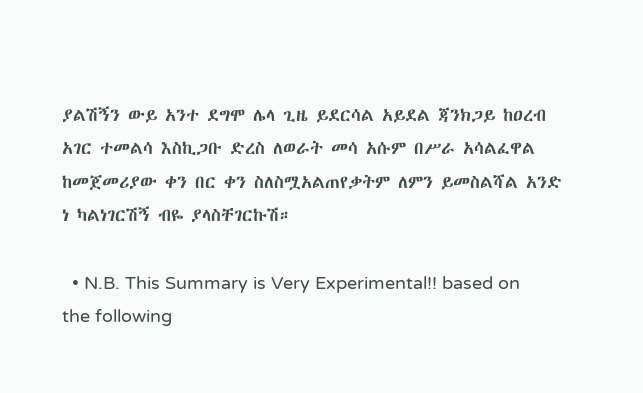ያልሽኝን ውይ አንተ ደግሞ ሌላ ጊዜ ይደርሳል አይደል ጃንክጋይ ከዐረብ አገር ተመልሳ እስኪጋቡ ድረስ ለወራት መሳ አሱም በሥራ አሳልፈዋል ከመጀመሪያው ቀን በር ቀን ስለስሟአልጠየቃትም ለምን ይመስልሻል አንድ ነ ካልነገርሽኝ ብዬ ያላስቸገርኩሽ።

  • N.B. This Summary is Very Experimental!! based on the following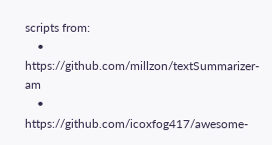scripts from:
    • https://github.com/millzon/textSummarizer-am
    • https://github.com/icoxfog417/awesome-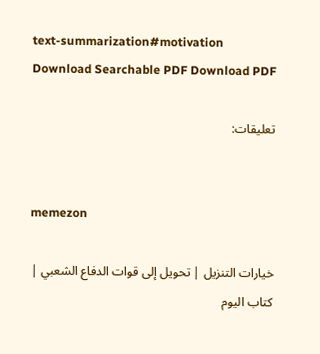text-summarization#motivation
Download Searchable PDF Download PDF

تعليقات:


memezon

خيارات التنزيل | تحويل إلى قوات الدفاع الشعبي | كتاب اليوم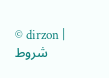© dirzon | شروط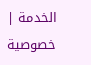الخدمة | خصوصية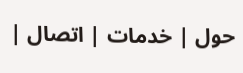| حول | خدمات | اتصال